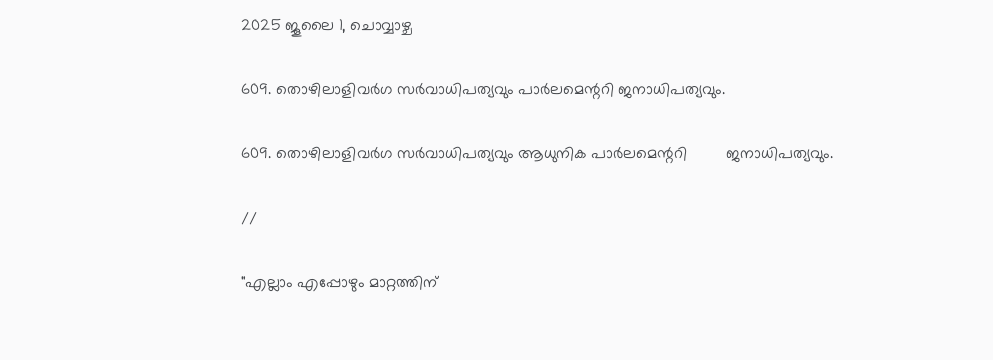2025 ജൂലൈ 1, ചൊവ്വാഴ്ച

609. തൊഴിലാളിവർഗ സർവാധിപത്യവും പാർലമെന്ററി ജനാധിപത്യവും.

609. തൊഴിലാളിവർഗ സർവാധിപത്യവും ആധുനിക പാർലമെന്ററി         ജനാധിപത്യവും.

//

"എല്ലാം എപ്പോഴും മാറ്റത്തിന്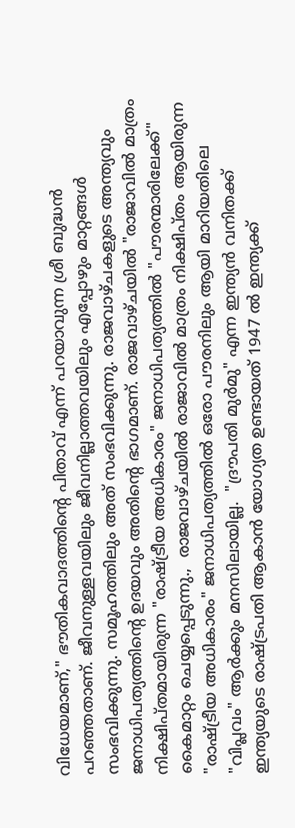വിധേയമാണ്," ഭൗതികവാദത്തിന്റെ പിതാവ് എന്ന് പറയാവുന്ന ശ്രീ ബുദ്ധൻ പറഞ്ഞതാണ്. ജീവനുള്ളവയിലും ജീവനില്ലാത്തവയിലും എപ്പോഴും മാറ്റങ്ങൾ സംഭവിക്കുന്നു. സമൂഹത്തിലും അത് സംഭവിക്കുന്നു. രാജവാഴ്ചകളുടെ അന്ത്യവും ജനാധിപത്യത്തിന്റെ ഉദയവും അതിന്റെ ഭാഗമാണ്. രാജവാഴ്ചയിൽ "രാജാവിൽ മാത്രം നിക്ഷിപ്തമായിരുന്ന "രാഷ്ട്രീയ അധികാരം" ജനാധിപത്യത്തിൽ "പൗരന്മാരിലേക്ക്" കൈമാറ്റം ചെയ്യപ്പെടുന്നു.,  രാജവാഴ്ചയിൽ രാജാവിൽ മാത്രം നിക്ഷിപ്തം ആയിരുന്ന "രാഷ്ട്രീയ അധികാരം" ജനാധിപത്യത്തിൽ ഒരോ പൗരനിലും ആയി മാറിയതിലെ "വിപ്ലവം" ആർക്കും മനസിലായില്ല.  "ദ്രൗപതി മുർമു" എന്ന ഇന്ത്യൻ വനിതക്ക് ഇന്ത്യയുടെ രാഷ്ട്രപതി ആകാൻ യോഗ്യത ഉണ്ടായത് 1947 ൽ ഇന്ത്യക്ക്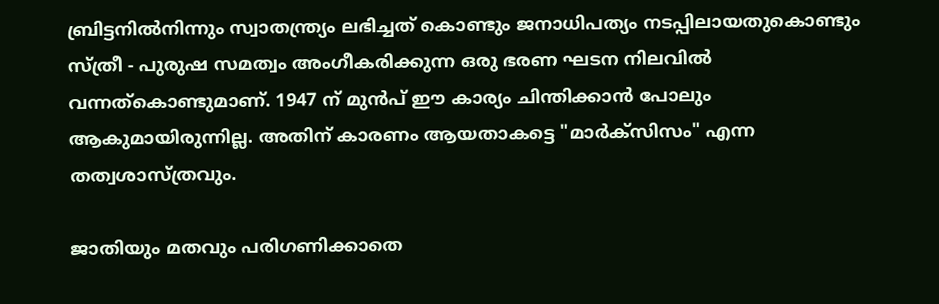ബ്രിട്ടനിൽനിന്നും സ്വാതന്ത്ര്യം ലഭിച്ചത് കൊണ്ടും ജനാധിപത്യം നടപ്പിലായതുകൊണ്ടും സ്ത്രീ - പുരുഷ സമത്വം അംഗീകരിക്കുന്ന ഒരു ഭരണ ഘടന നിലവിൽ വന്നത്കൊണ്ടുമാണ്. 1947 ന് മുൻപ് ഈ കാര്യം ചിന്തിക്കാൻ പോലും ആകുമായിരുന്നില്ല. അതിന് കാരണം ആയതാകട്ടെ "മാർക്സിസം" എന്ന തത്വശാസ്ത്രവും.

ജാതിയും മതവും പരിഗണിക്കാതെ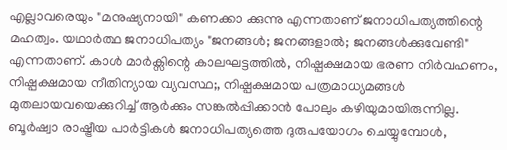എല്ലാവരെയും "മനുഷ്യനായി" കണക്കാ ക്കുന്നു എന്നതാണ് ജനാധിപത്യത്തിന്റെ മഹത്വം. യഥാർത്ഥ ജനാധിപത്യം "ജനങ്ങൾ; ജനങ്ങളാൽ; ജനങ്ങൾക്കുവേണ്ടി" എന്നതാണ്. കാൾ മാർക്സിന്റെ കാലഘട്ടത്തിൽ, നിഷ്പക്ഷമായ ഭരണ നിർവഹണം, നിഷ്പക്ഷമായ നീതിന്യായ വ്യവസ്ഥ;, നിഷ്പക്ഷമായ പത്രമാധ്യമങ്ങൾ മുതലായവയെക്കുറിച്ച് ആർക്കും സങ്കൽപ്പിക്കാൻ പോലും കഴിയുമായിരുന്നില്ല. ബൂർഷ്വാ രാഷ്ട്രീയ പാർട്ടികൾ ജനാധിപത്യത്തെ ദുരുപയോഗം ചെയ്യുമ്പോൾ,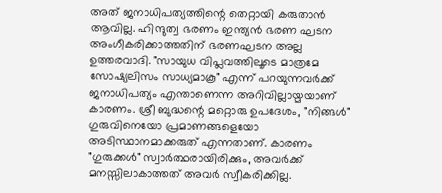അത് ജനാധിപത്യത്തിന്റെ തെറ്റായി കരുതാൻ ആവില്ല. ഹിന്ദുത്വ ഭരണം ഇന്ത്യൻ ഭരണ ഘടന അംഗീകരിക്കാത്തതിന് ഭരണഘടന അല്ല ഉത്തരവാദി. "സായുധ വിപ്ലവത്തിലൂടെ മാത്രമേ സോഷ്യലിസം സാധ്യമാകൂ" എന്ന് പറയുന്നവർക്ക് ജനാധിപത്യം എന്താണെന്ന അറിവില്ലായ്മയാണ് കാരണം. ശ്രീ ബുദ്ധന്റെ മറ്റൊരു ഉപദേശം, "നിങ്ങൾ" ഗുരുവിനെയോ പ്രമാണങ്ങളെയോ അടിസ്ഥാനമാക്കരുത് എന്നതാണ്. കാരണം "ഗുരുക്കൾ" സ്വാർത്ഥരായിരിക്കും, അവർക്ക് മനസ്സിലാകാത്തത് അവർ സ്വീകരിക്കില്ല.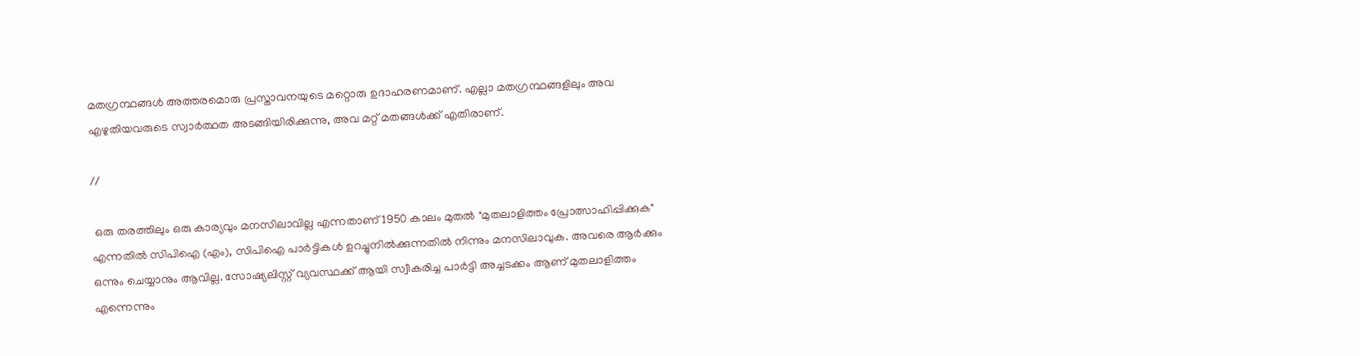മതഗ്രന്ഥങ്ങൾ അത്തരമൊരു പ്രസ്താവനയുടെ മറ്റൊരു ഉദാഹരണമാണ്. എല്ലാ മതഗ്രന്ഥങ്ങളിലും അവ എഴുതിയവരുടെ സ്വാർത്ഥത അടങ്ങിയിരിക്കുന്നു, അവ മറ്റ് മതങ്ങൾക്ക് എതിരാണ്.

//

 ഒരു തരത്തിലും ഒരു കാര്യവും മനസിലാവില്ല എന്നതാണ് 1950 കാലം മുതൽ "മുതലാളിത്തം പ്രോത്സാഹിപ്പിക്കുക" എന്നതിൽ സിപിഐ (എം), സിപിഐ പാർട്ടികൾ ഉറച്ചുനിൽക്കുന്നതിൽ നിന്നും മനസിലാവുക. അവരെ ആർക്കും ഒന്നും ചെയ്യാനും ആവില്ല. സോഷ്യലിസ്റ്റ് വ്യവസ്ഥക്ക് ആയി സ്വീകരിച്ച പാർട്ടി അച്ചടക്കം ആണ് മുതലാളിത്തം എന്നെന്നും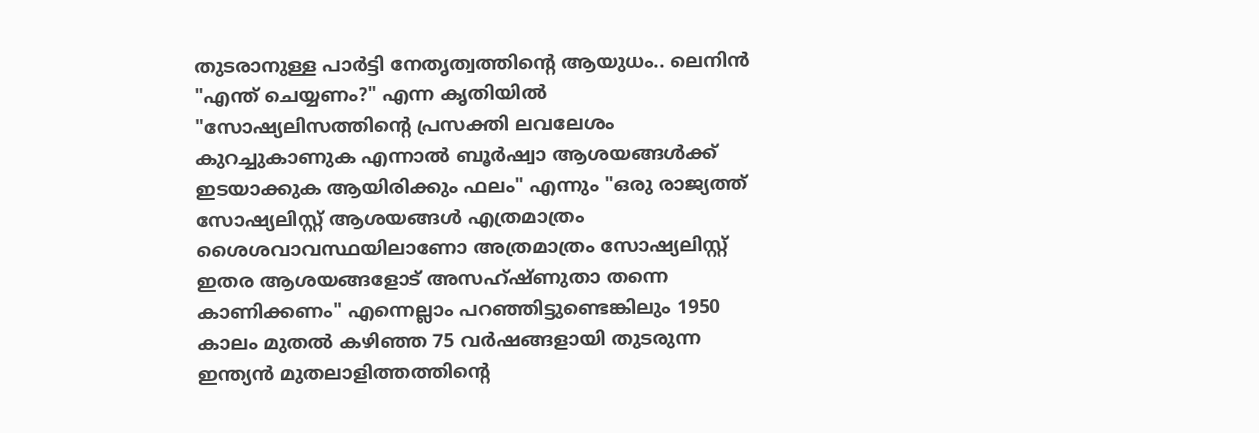തുടരാനുള്ള പാർട്ടി നേതൃത്വത്തിന്റെ ആയുധം.. ലെനിൻ "എന്ത് ചെയ്യണം?" എന്ന കൃതിയിൽ "സോഷ്യലിസത്തിന്റെ പ്രസക്തി ലവലേശം കുറച്ചുകാണുക എന്നാൽ ബൂർഷ്വാ ആശയങ്ങൾക്ക് ഇടയാക്കുക ആയിരിക്കും ഫലം" എന്നും "ഒരു രാജ്യത്ത് സോഷ്യലിസ്റ്റ് ആശയങ്ങൾ എത്രമാത്രം ശൈശവാവസ്ഥയിലാണോ അത്രമാത്രം സോഷ്യലിസ്റ്റ് ഇതര ആശയങ്ങളോട് അസഹ്ഷ്ണുതാ തന്നെ കാണിക്കണം" എന്നെല്ലാം പറഞ്ഞിട്ടുണ്ടെങ്കിലും 1950 കാലം മുതൽ കഴിഞ്ഞ 75 വർഷങ്ങളായി തുടരുന്ന ഇന്ത്യൻ മുതലാളിത്തത്തിന്റെ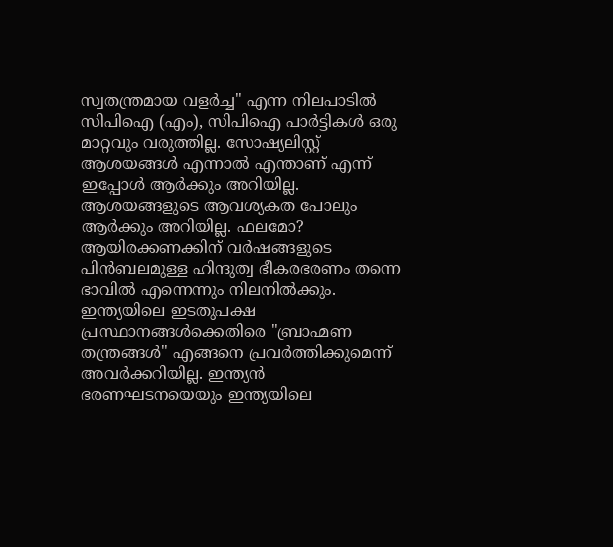സ്വതന്ത്രമായ വളർച്ച" എന്ന നിലപാടിൽ സിപിഐ (എം), സിപിഐ പാർട്ടികൾ ഒരു മാറ്റവും വരുത്തില്ല. സോഷ്യലിസ്റ്റ് ആശയങ്ങൾ എന്നാൽ എന്താണ് എന്ന് ഇപ്പോൾ ആർക്കും അറിയില്ല. ആശയങ്ങളുടെ ആവശ്യകത പോലും ആർക്കും അറിയില്ല. ഫലമോ? ആയിരക്കണക്കിന് വർഷങ്ങളുടെ പിൻബലമുള്ള ഹിന്ദുത്വ ഭീകരഭരണം തന്നെ ഭാവിൽ എന്നെന്നും നിലനിൽക്കും. ഇന്ത്യയിലെ ഇടതുപക്ഷ പ്രസ്ഥാനങ്ങൾക്കെതിരെ "ബ്രാഹ്മണ തന്ത്രങ്ങൾ" എങ്ങനെ പ്രവർത്തിക്കുമെന്ന് അവർക്കറിയില്ല. ഇന്ത്യൻ ഭരണഘടനയെയും ഇന്ത്യയിലെ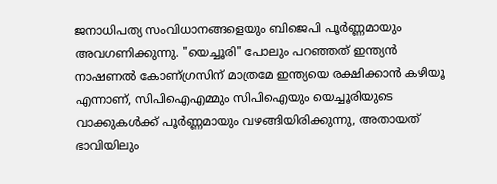ജനാധിപത്യ സംവിധാനങ്ങളെയും ബിജെപി പൂർണ്ണമായും അവഗണിക്കുന്നു. "യെച്ചൂരി" പോലും പറഞ്ഞത് ഇന്ത്യൻ നാഷണൽ കോണ്ഗ്രസിന് മാത്രമേ ഇന്ത്യയെ രക്ഷിക്കാൻ കഴിയൂ എന്നാണ്, സി‌പി‌ഐ‌എമ്മും സിപിഐയും യെച്ചൂരിയുടെ വാക്കുകൾക്ക് പൂർണ്ണമായും വഴങ്ങിയിരിക്കുന്നു, അതായത് ഭാവിയിലും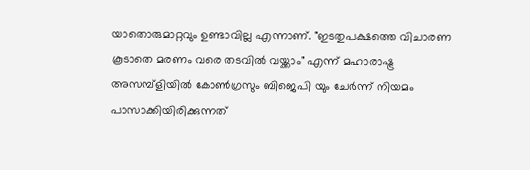യാതൊരുമാറ്റവും ഉണ്ടാവില്ല എന്നാണ്. "ഇടതുപക്ഷത്തെ വിചാരണ കൂടാതെ മരണം വരെ തടവിൽ വയ്ക്കാം" എന്ന് മഹാരാഷ്ട്ര അസമ്പ്ളിയിൽ കോൺഗ്രസും ബിജെപി യും ചേർന്ന് നിയമം പാസാക്കിയിരിക്കുന്നത്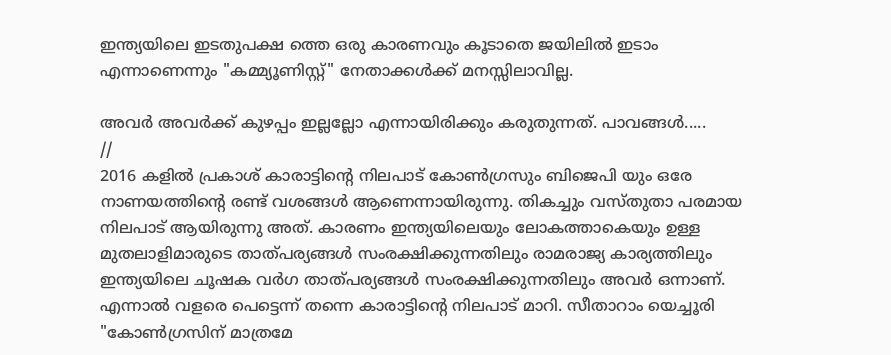ഇന്ത്യയിലെ ഇടതുപക്ഷ ത്തെ ഒരു കാരണവും കൂടാതെ ജയിലിൽ ഇടാം എന്നാണെന്നും "കമ്മ്യൂണിസ്റ്റ്" നേതാക്കൾക്ക് മനസ്സിലാവില്ല.

അവർ അവർക്ക് കുഴപ്പം ഇല്ലല്ലോ എന്നായിരിക്കും കരുതുന്നത്. പാവങ്ങൾ.....
//
2016 കളിൽ പ്രകാശ് കാരാട്ടിന്റെ നിലപാട് കോൺഗ്രസും ബിജെപി യും ഒരേ നാണയത്തിന്റെ രണ്ട് വശങ്ങൾ ആണെന്നായിരുന്നു. തികച്ചും വസ്തുതാ പരമായ നിലപാട് ആയിരുന്നു അത്. കാരണം ഇന്ത്യയിലെയും ലോകത്താകെയും ഉള്ള മുതലാളിമാരുടെ താത്പര്യങ്ങൾ സംരക്ഷിക്കുന്നതിലും രാമരാജ്യ കാര്യത്തിലും ഇന്ത്യയിലെ ചൂഷക വർഗ താത്പര്യങ്ങൾ സംരക്ഷിക്കുന്നതിലും അവർ ഒന്നാണ്. എന്നാൽ വളരെ പെട്ടെന്ന് തന്നെ കാരാട്ടിന്റെ നിലപാട് മാറി. സീതാറാം യെച്ചൂരി "കോൺഗ്രസിന് മാത്രമേ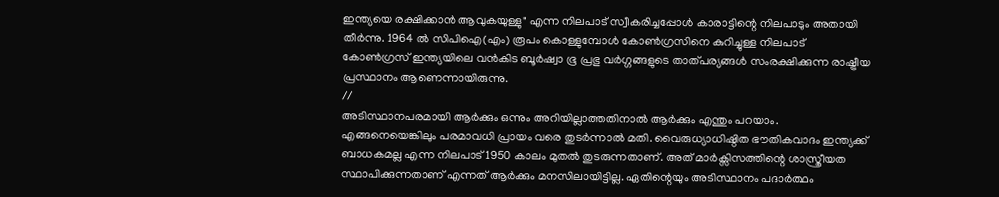ഇന്ത്യയെ രക്ഷിക്കാൻ ആവുകയുള്ളു" എന്ന നിലപാട് സ്വീകരിച്ചപ്പോൾ കാരാട്ടിന്റെ നിലപാടും അതായി തീർന്നു. 1964 ൽ സിപിഐ(എം) രൂപം കൊള്ളുമ്പോൾ കോൺഗ്രസിനെ കുറിച്ചുള്ള നിലപാട് കോൺഗ്രസ് ഇന്ത്യയിലെ വൻകിട ബൂർഷ്വാ ഭൂ പ്രഭു വർഗ്ഗങ്ങളുടെ താത്പര്യങ്ങൾ സംരക്ഷിക്കുന്ന രാഷ്ട്രീയ പ്രസ്ഥാനം ആണെന്നായിരുന്നു.
//
അടിസ്ഥാനപരമായി ആർക്കും ഒന്നും അറിയില്ലാത്തതിനാൽ ആർക്കും എന്തും പറയാം. എങ്ങനെയെങ്കിലും പരമാവധി പ്രായം വരെ തുടർന്നാൽ മതി. വൈരുധ്യാധിഷ്ഠിത ഭൗതികവാദം ഇന്ത്യക്ക് ബാധകമല്ല എന്ന നിലപാട് 1950 കാലം മുതൽ തുടരുന്നതാണ്. അത് മാർക്സിസത്തിന്റെ ശാസ്ത്രീയത സ്ഥാപിക്കുന്നതാണ് എന്നത് ആർക്കും മനസിലായിട്ടില്ല. ഏതിന്റെയും അടിസ്ഥാനം പദാർത്ഥം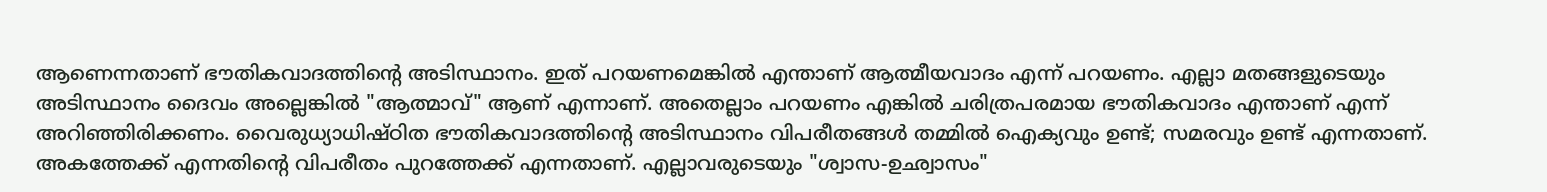ആണെന്നതാണ് ഭൗതികവാദത്തിന്റെ അടിസ്ഥാനം. ഇത് പറയണമെങ്കിൽ എന്താണ് ആത്മീയവാദം എന്ന് പറയണം. എല്ലാ മതങ്ങളുടെയും അടിസ്ഥാനം ദൈവം അല്ലെങ്കിൽ "ആത്മാവ്" ആണ് എന്നാണ്. അതെല്ലാം പറയണം എങ്കിൽ ചരിത്രപരമായ ഭൗതികവാദം എന്താണ് എന്ന് അറിഞ്ഞിരിക്കണം. വൈരുധ്യാധിഷ്ഠിത ഭൗതികവാദത്തിന്റെ അടിസ്ഥാനം വിപരീതങ്ങൾ തമ്മിൽ ഐക്യവും ഉണ്ട്; സമരവും ഉണ്ട് എന്നതാണ്. അകത്തേക്ക് എന്നതിന്റെ വിപരീതം പുറത്തേക്ക് എന്നതാണ്. എല്ലാവരുടെയും "ശ്വാസ-ഉഛ്വാസം"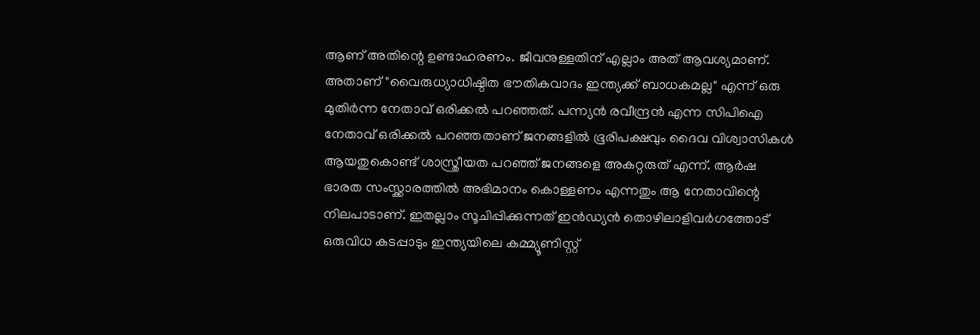ആണ് അതിന്റെ ഉണ്ടാഹരണം. ജീവനുള്ളതിന് എല്ലാം അത് ആവശ്യമാണ്. അതാണ് "വൈരുധ്യാധിഷ്ഠിത ഭൗതികവാദം ഇന്ത്യക്ക് ബാധകമല്ല" എന്ന് ഒരു മുതിർന്ന നേതാവ് ഒരിക്കൽ പറഞ്ഞത്. പന്ന്യൻ രവീന്ദ്രൻ എന്ന സിപിഐ നേതാവ് ഒരിക്കൽ പറഞ്ഞതാണ് ജനങ്ങളിൽ ഭൂരിപക്ഷവും ദൈവ വിശ്വാസികൾ ആയതുകൊണ്ട് ശാസ്ത്രീയത പറഞ്ഞ് ജനങ്ങളെ അകറ്റരുത്‌ എന്ന്. ആർഷ ഭാരത സംസ്ക്കാരത്തിൽ അഭിമാനം കൊള്ളണം എന്നതും ആ നേതാവിന്റെ നിലപാടാണ്. ഇതല്ലാം സൂചിപ്പിക്കുന്നത് ഇൻഡ്യൻ തൊഴിലാളിവർഗത്തോട് ഒരുവിധ കടപ്പാടും ഇന്ത്യയിലെ കമ്മ്യൂണിസ്റ്റ്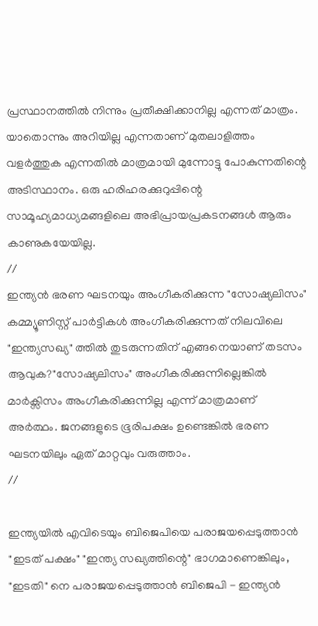പ്രസ്ഥാനത്തിൽ നിന്നും പ്രതീക്ഷിക്കാനില്ല എന്നത് മാത്രം. യാതൊന്നും അറിയില്ല എന്നതാണ് മുതലാളിത്തം വളർത്തുക എന്നതിൽ മാത്രമായി മുന്നോട്ടു പോകുന്നതിന്റെ അടിസ്ഥാനം. ഒരു ഹരിഹരക്കുറുപ്പിന്റെ സാമൂഹ്യമാധ്യമങ്ങളിലെ അഭിപ്രായപ്രകടനങ്ങൾ ആരും കാണുകയേയില്ല.
//
ഇന്ത്യൻ ഭരണ ഘടനയും അംഗീകരിക്കുന്ന "സോഷ്യലിസം" കമ്മ്യൂണിസ്റ്റ് പാർട്ടികൾ അംഗീകരിക്കുന്നത് നിലവിലെ "ഇന്ത്യസഖ്യ" ത്തിൽ തുടരുന്നതിന് എങ്ങനെയാണ് തടസം ആവുക?"സോഷ്യലിസം" അംഗീകരിക്കുന്നില്ലെങ്കിൽ മാർക്സിസം അംഗീകരിക്കുന്നില്ല എന്ന് മാത്രമാണ് അർത്ഥം. ജനങ്ങളുടെ ഭൂരിപക്ഷം ഉണ്ടെങ്കിൽ ഭരണ ഘടനയിലും ഏത് മാറ്റവും വരുത്താം.
//

ഇന്ത്യയിൽ എവിടെയും ബിജെപിയെ പരാജയപ്പെടുത്താൻ "ഇടത് പക്ഷം" "ഇന്ത്യ സഖ്യത്തിന്റെ" ഭാഗമാണെങ്കിലും, "ഇടതി" നെ പരാജയപ്പെടുത്താൻ ബിജെപി - ഇന്ത്യൻ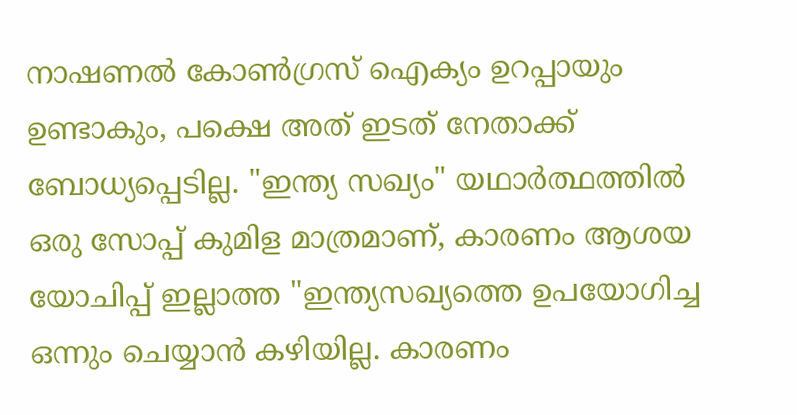നാഷണൽ കോൺഗ്രസ് ഐക്യം ഉറപ്പായും ഉണ്ടാകും, പക്ഷെ അത് ഇടത് നേതാക്ക് ബോധ്യപ്പെടില്ല. "ഇന്ത്യ സഖ്യം" യഥാർത്ഥത്തിൽ ഒരു സോപ്പ് കുമിള മാത്രമാണ്, കാരണം ആശയ യോചിപ്പ്‌ ഇല്ലാത്ത "ഇന്ത്യസഖ്യത്തെ ഉപയോഗിച്ച ഒന്നും ചെയ്യാൻ കഴിയില്ല. കാരണം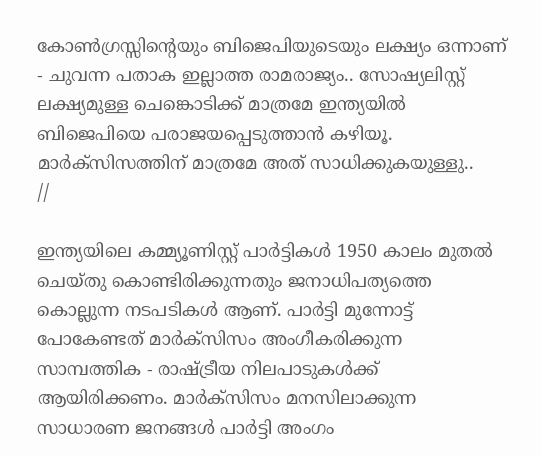കോൺഗ്രസ്സിന്റെയും ബിജെപിയുടെയും ലക്ഷ്യം ഒന്നാണ് - ചുവന്ന പതാക ഇല്ലാത്ത രാമരാജ്യം.. സോഷ്യലിസ്റ്റ് ലക്ഷ്യമുള്ള ചെങ്കൊടിക്ക് മാത്രമേ ഇന്ത്യയിൽ ബിജെപിയെ പരാജയപ്പെടുത്താൻ കഴിയൂ. മാർക്സിസത്തിന് മാത്രമേ അത് സാധിക്കുകയുള്ളു..
//

ഇന്ത്യയിലെ കമ്മ്യൂണിസ്റ്റ് പാർട്ടികൾ 1950 കാലം മുതൽ ചെയ്തു കൊണ്ടിരിക്കുന്നതും ജനാധിപത്യത്തെ കൊല്ലുന്ന നടപടികൾ ആണ്. പാർട്ടി മുന്നോട്ട് പോകേണ്ടത് മാർക്സിസം അംഗീകരിക്കുന്ന സാമ്പത്തിക - രാഷ്ട്രീയ നിലപാടുകൾക്ക് ആയിരിക്കണം. മാർക്സിസം മനസിലാക്കുന്ന സാധാരണ ജനങ്ങൾ പാർട്ടി അംഗം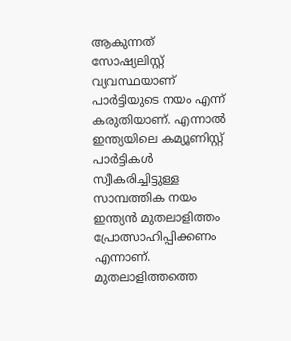ആകുന്നത് സോഷ്യലിസ്റ്റ് വ്യവസ്ഥയാണ് പാർട്ടിയുടെ നയം എന്ന് കരുതിയാണ്. എന്നാൽ ഇന്ത്യയിലെ കമ്യൂണിസ്റ്റ് പാർട്ടികൾ സ്വീകരിച്ചിട്ടുള്ള സാമ്പത്തിക നയം ഇന്ത്യൻ മുതലാളിത്തം പ്രോത്സാഹിപ്പിക്കണം എന്നാണ്. മുതലാളിത്തത്തെ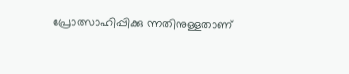പ്രോത്സാഹിപ്പിക്കു ന്നതിനുള്ളതാണ്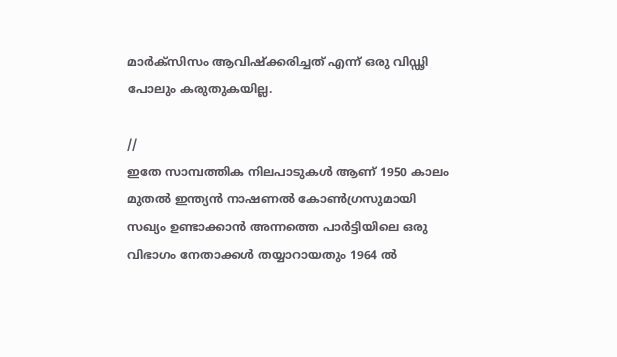മാർക്സിസം ആവിഷ്ക്കരിച്ചത് എന്ന് ഒരു വിഡ്ഢി പോലും കരുതുകയില്ല.

//
ഇതേ സാമ്പത്തിക നിലപാടുകൾ ആണ് 1950 കാലം മുതൽ ഇന്ത്യൻ നാഷണൽ കോൺഗ്രസുമായി സഖ്യം ഉണ്ടാക്കാൻ അന്നത്തെ പാർട്ടിയിലെ ഒരു വിഭാഗം നേതാക്കൾ തയ്യാറായതും 1964 ൽ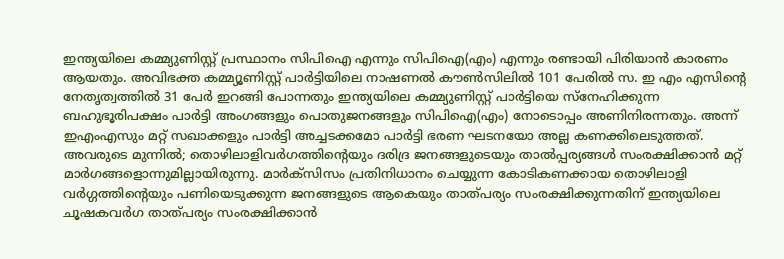ഇന്ത്യയിലെ കമ്മ്യുണിസ്റ്റ് പ്രസ്ഥാനം സിപിഐ എന്നും സിപിഐ(എം) എന്നും രണ്ടായി പിരിയാൻ കാരണം ആയതും. അവിഭക്ത കമ്മ്യൂണിസ്റ്റ് പാർട്ടിയിലെ നാഷണൽ കൗൺസിലിൽ 101 പേരിൽ സ. ഇ എം എസിന്റെ നേതൃത്വത്തിൽ 31 പേർ ഇറങ്ങി പോന്നതും ഇന്ത്യയിലെ കമ്മ്യുണിസ്റ്റ് പാർട്ടിയെ സ്നേഹിക്കുന്ന ബഹുഭൂരിപക്ഷം പാർട്ടി അംഗങ്ങളും പൊതുജനങ്ങളും സിപിഐ(എം) നോടൊപ്പം അണിനിരന്നതും. അന്ന് ഇഎംഎസും മറ്റ് സഖാക്കളും പാർട്ടി അച്ചടക്കമോ പാർട്ടി ഭരണ ഘടനയോ അല്ല കണക്കിലെടുത്തത്. അവരുടെ മുന്നിൽ; തൊഴിലാളിവർഗത്തിന്റെയും ദരിദ്ര ജനങ്ങളുടെയും താൽപ്പര്യങ്ങൾ സംരക്ഷിക്കാൻ മറ്റ് മാർഗങ്ങളൊന്നുമില്ലായിരുന്നു. മാർക്സിസം പ്രതിനിധാനം ചെയ്യുന്ന കോടികണക്കായ തൊഴിലാളി വർഗ്ഗത്തിന്റെയും പണിയെടുക്കുന്ന ജനങ്ങളുടെ ആകെയും താത്പര്യം സംരക്ഷിക്കുന്നതിന് ഇന്ത്യയിലെ ചൂഷകവർഗ താത്പര്യം സംരക്ഷിക്കാൻ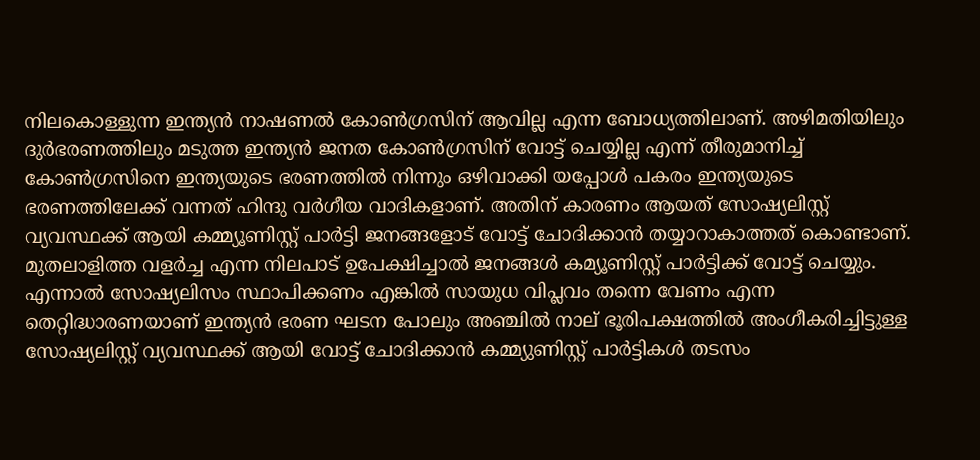നിലകൊള്ളുന്ന ഇന്ത്യൻ നാഷണൽ കോൺഗ്രസിന് ആവില്ല എന്ന ബോധ്യത്തിലാണ്. അഴിമതിയിലും ദുർഭരണത്തിലും മടുത്ത ഇന്ത്യൻ ജനത കോൺഗ്രസിന് വോട്ട് ചെയ്യില്ല എന്ന് തീരുമാനിച്ച് കോൺഗ്രസിനെ ഇന്ത്യയുടെ ഭരണത്തിൽ നിന്നും ഒഴിവാക്കി യപ്പോൾ പകരം ഇന്ത്യയുടെ ഭരണത്തിലേക്ക് വന്നത് ഹിന്ദു വർഗീയ വാദികളാണ്. അതിന് കാരണം ആയത് സോഷ്യലിസ്റ്റ് വ്യവസ്ഥക്ക് ആയി കമ്മ്യൂണിസ്റ്റ് പാർട്ടി ജനങ്ങളോട് വോട്ട് ചോദിക്കാൻ തയ്യാറാകാത്തത് കൊണ്ടാണ്. മുതലാളിത്ത വളർച്ച എന്ന നിലപാട് ഉപേക്ഷിച്ചാൽ ജനങ്ങൾ കമ്യൂണിസ്റ്റ് പാർട്ടിക്ക് വോട്ട് ചെയ്യും. എന്നാൽ സോഷ്യലിസം സ്ഥാപിക്കണം എങ്കിൽ സായുധ വിപ്ലവം തന്നെ വേണം എന്ന തെറ്റിദ്ധാരണയാണ് ഇന്ത്യൻ ഭരണ ഘടന പോലും അഞ്ചിൽ നാല് ഭൂരിപക്ഷത്തിൽ അംഗീകരിച്ചിട്ടുള്ള സോഷ്യലിസ്റ്റ് വ്യവസ്ഥക്ക് ആയി വോട്ട് ചോദിക്കാൻ കമ്മ്യുണിസ്റ്റ് പാർട്ടികൾ തടസം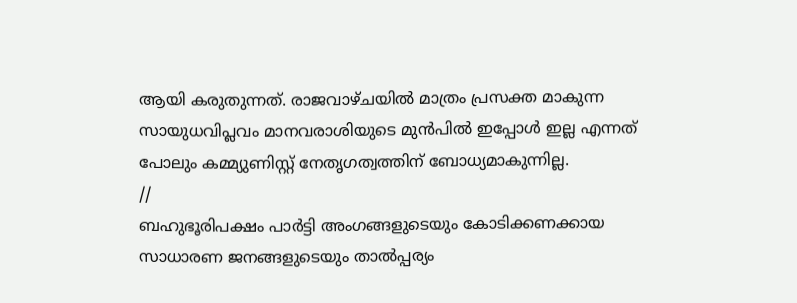ആയി കരുതുന്നത്. രാജവാഴ്ചയിൽ മാത്രം പ്രസക്ത മാകുന്ന സായുധവിപ്ലവം മാനവരാശിയുടെ മുൻപിൽ ഇപ്പോൾ ഇല്ല എന്നത് പോലും കമ്മ്യുണിസ്റ്റ് നേതൃഗത്വത്തിന് ബോധ്യമാകുന്നില്ല.
//
ബഹുഭൂരിപക്ഷം പാർട്ടി അംഗങ്ങളുടെയും കോടിക്കണക്കായ സാധാരണ ജനങ്ങളുടെയും താൽപ്പര്യം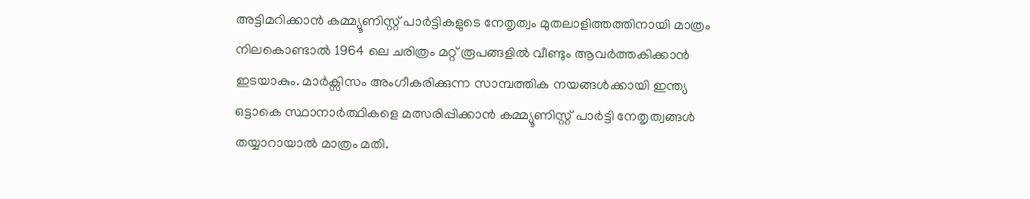അട്ടിമറിക്കാൻ കമ്മ്യൂണിസ്റ്റ് പാർട്ടികളുടെ നേതൃത്വം മുതലാളിത്തത്തിനായി മാത്രം നിലകൊണ്ടാൽ 1964 ലെ ചരിത്രം മറ്റ് രൂപങ്ങളിൽ വീണ്ടും ആവർത്തകിക്കാൻ ഇടയാകും. മാർക്സിസം അംഗീകരിക്കുന്ന സാമ്പത്തിക നയങ്ങൾക്കായി ഇന്ത്യ ഒട്ടാകെ സ്ഥാനാർത്ഥികളെ മത്സരിപ്പിക്കാൻ കമ്മ്യൂണിസ്റ്റ് പാർട്ടി നേതൃത്വങ്ങൾ തയ്യാറായാൽ മാത്രം മതി.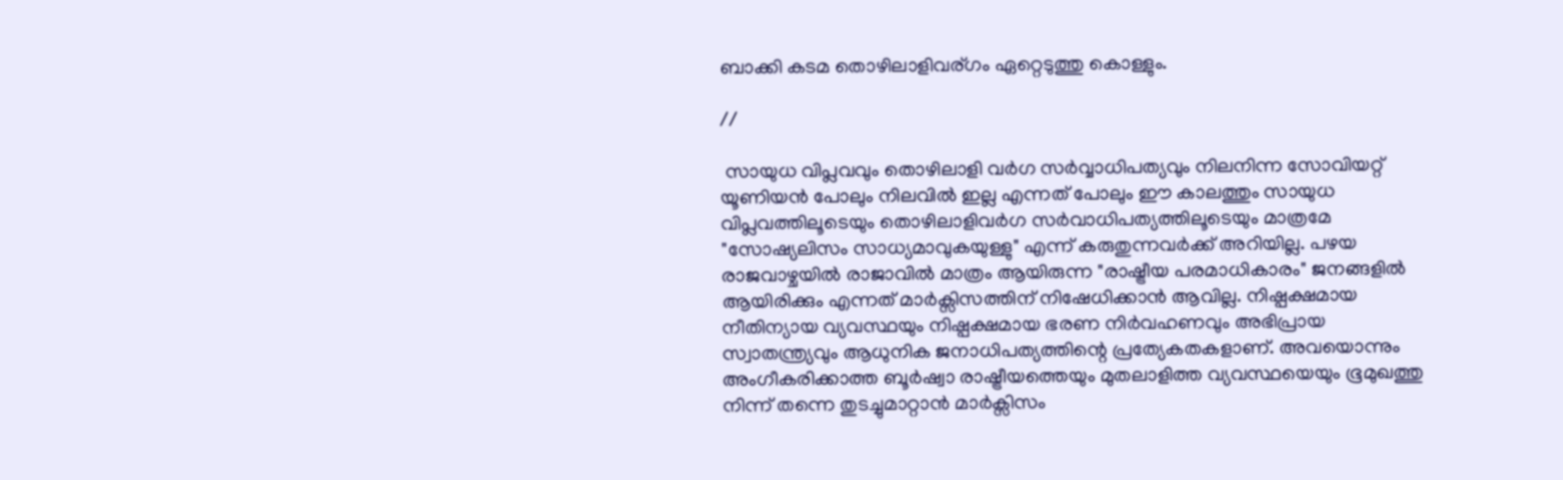ബാക്കി കടമ തൊഴിലാളിവര്ഗം ഏറ്റെടുത്തു കൊള്ളും.

//

 സായുധ വിപ്ലവവും തൊഴിലാളി വർഗ സർവ്വാധിപത്യവും നിലനിന്ന സോവിയറ്റ് യൂണിയൻ പോലും നിലവിൽ ഇല്ല എന്നത് പോലും ഈ കാലത്തും സായുധ വിപ്ലവത്തിലൂടെയും തൊഴിലാളിവർഗ സർവാധിപത്യത്തിലൂടെയും മാത്രമേ "സോഷ്യലിസം സാധ്യമാവുകയുള്ളു" എന്ന് കരുതുന്നവർക്ക് അറിയില്ല. പഴയ രാജവാഴ്ചയിൽ രാജാവിൽ മാത്രം ആയിരുന്ന "രാഷ്ട്രീയ പരമാധികാരം" ജനങ്ങളിൽ ആയിരിക്കും എന്നത് മാർക്സിസത്തിന് നിഷേധിക്കാൻ ആവില്ല. നിഷ്പക്ഷമായ നീതിന്യായ വ്യവസ്ഥയും നിഷ്പക്ഷമായ ഭരണ നിർവഹണവും അഭിപ്രായ സ്വാതന്ത്ര്യവും ആധുനിക ജനാധിപത്യത്തിന്റെ പ്രത്യേകതകളാണ്. അവയൊന്നും അംഗീകരിക്കാത്ത ബൂർഷ്വാ രാഷ്ട്രീയത്തെയും മുതലാളിത്ത വ്യവസ്ഥയെയും ഭൂമുഖത്തു നിന്ന് തന്നെ തുടച്ചുമാറ്റാൻ മാർക്സിസം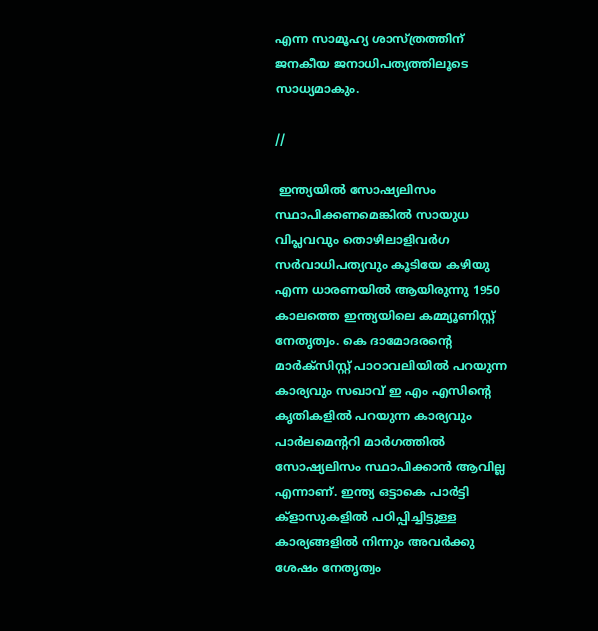എന്ന സാമൂഹ്യ ശാസ്ത്രത്തിന് ജനകീയ ജനാധിപത്യത്തിലൂടെ സാധ്യമാകും.

//

 ഇന്ത്യയിൽ സോഷ്യലിസം സ്ഥാപിക്കണമെങ്കിൽ സായുധ വിപ്ലവവും തൊഴിലാളിവർഗ സർവാധിപത്യവും കൂടിയേ കഴിയു എന്ന ധാരണയിൽ ആയിരുന്നു 1950 കാലത്തെ ഇന്ത്യയിലെ കമ്മ്യൂണിസ്റ്റ് നേതൃത്വം. കെ ദാമോദരന്റെ മാർക്സിസ്റ്റ് പാഠാവലിയിൽ പറയുന്ന കാര്യവും സഖാവ് ഇ എം എസിന്റെ കൃതികളിൽ പറയുന്ന കാര്യവും പാർലമെന്ററി മാർഗത്തിൽ സോഷ്യലിസം സ്ഥാപിക്കാൻ ആവില്ല എന്നാണ്. ഇന്ത്യ ഒട്ടാകെ പാർട്ടി ക്ളാസുകളിൽ പഠിപ്പിച്ചിട്ടുള്ള കാര്യങ്ങളിൽ നിന്നും അവർക്കു ശേഷം നേതൃത്വം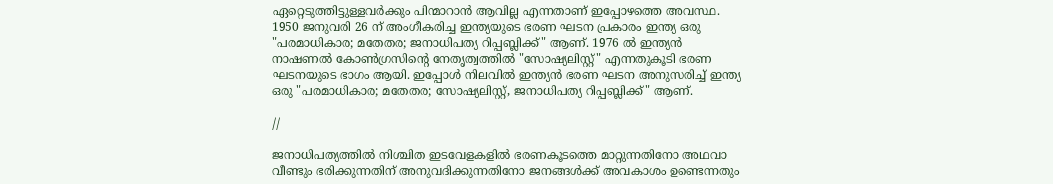ഏറ്റെടുത്തിട്ടുള്ളവർക്കും പിന്മാറാൻ ആവില്ല എന്നതാണ് ഇപ്പോഴത്തെ അവസ്ഥ. 1950 ജനുവരി 26 ന് അംഗീകരിച്ച ഇന്ത്യയുടെ ഭരണ ഘടന പ്രകാരം ഇന്ത്യ ഒരു "പരമാധികാര; മതേതര; ജനാധിപത്യ റിപ്പബ്ലിക്ക്" ആണ്. 1976 ൽ ഇന്ത്യൻ നാഷണൽ കോൺഗ്രസിന്റെ നേതൃത്വത്തിൽ "സോഷ്യലിസ്റ്റ്" എന്നതുകൂടി ഭരണ ഘടനയുടെ ഭാഗം ആയി. ഇപ്പോൾ നിലവിൽ ഇന്ത്യൻ ഭരണ ഘടന അനുസരിച്ച് ഇന്ത്യ ഒരു "പരമാധികാര; മതേതര; സോഷ്യലിസ്റ്റ്, ജനാധിപത്യ റിപ്പബ്ലിക്ക്" ആണ്.

//

ജനാധിപത്യത്തിൽ നിശ്ചിത ഇടവേളകളിൽ ഭരണകൂടത്തെ മാറ്റുന്നതിനോ അഥവാ വീണ്ടും ഭരിക്കുന്നതിന് അനുവദിക്കുന്നതിനോ ജനങ്ങൾക്ക് അവകാശം ഉണ്ടെന്നതും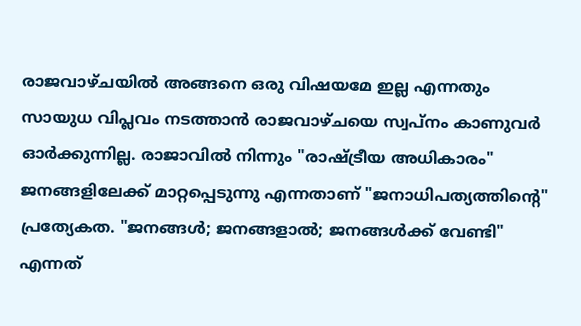രാജവാഴ്ചയിൽ അങ്ങനെ ഒരു വിഷയമേ ഇല്ല എന്നതും സായുധ വിപ്ലവം നടത്താൻ രാജവാഴ്ചയെ സ്വപ്നം കാണുവർ ഓർക്കുന്നില്ല. രാജാവിൽ നിന്നും "രാഷ്ട്രീയ അധികാരം" ജനങ്ങളിലേക്ക് മാറ്റപ്പെടുന്നു എന്നതാണ് "ജനാധിപത്യത്തിന്റെ" പ്രത്യേകത. "ജനങ്ങൾ; ജനങ്ങളാൽ; ജനങ്ങൾക്ക് വേണ്ടി" എന്നത്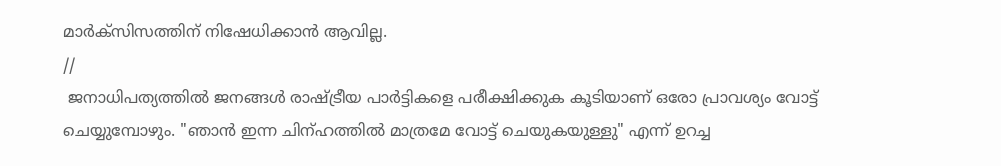മാർക്സിസത്തിന് നിഷേധിക്കാൻ ആവില്ല.
//
 ജനാധിപത്യത്തിൽ ജനങ്ങൾ രാഷ്ട്രീയ പാർട്ടികളെ പരീക്ഷിക്കുക കൂടിയാണ് ഒരോ പ്രാവശ്യം വോട്ട് ചെയ്യുമ്പോഴും. "ഞാൻ ഇന്ന ചിന്ഹത്തിൽ മാത്രമേ വോട്ട് ചെയുകയുള്ളു" എന്ന് ഉറച്ച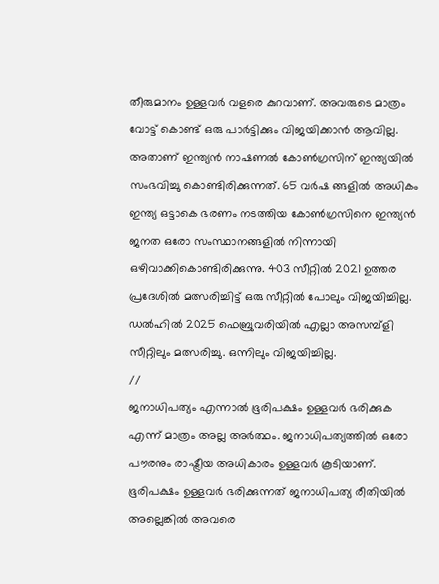തീരുമാനം ഉള്ളവർ വളരെ കുറവാണ്. അവരുടെ മാത്രം വോട്ട് കൊണ്ട് ഒരു പാർട്ടിക്കും വിജയിക്കാൻ ആവില്ല. അതാണ്‌ ഇന്ത്യൻ നാഷണൽ കോൺഗ്രസിന് ഇന്ത്യയിൽ സംഭവിച്ചു കൊണ്ടിരിക്കുന്നത്. 65 വർഷ ങ്ങളിൽ അധികം ഇന്ത്യ ഒട്ടാകെ ഭരണം നടത്തിയ കോൺഗ്രസിനെ ഇന്ത്യൻ ജനത ഒരോ സംസ്ഥാനങ്ങളിൽ നിന്നായി ഒഴിവാക്കികൊണ്ടിരിക്കുന്നു. 403 സീറ്റിൽ 2021 ഉത്തര പ്രദേശിൽ മത്സരിച്ചിട്ട് ഒരു സീറ്റിൽ പോലും വിജയിച്ചില്ല. ഡൽഹിൽ 2025 ഫെബ്രുവരിയിൽ എല്ലാ അസമ്പ്ളി സീറ്റിലും മത്സരിച്ചു. ഒന്നിലും വിജയിച്ചില്ല.
//
ജനാധിപത്യം എന്നാൽ ഭൂരിപക്ഷം ഉള്ളവർ ഭരിക്കുക എന്ന് മാത്രം അല്ല അർത്ഥം. ജനാധിപത്യത്തിൽ ഒരോ പൗരനും രാഷ്ട്രീയ അധികാരം ഉള്ളവർ കൂടിയാണ്. ഭൂരിപക്ഷം ഉള്ളവർ ഭരിക്കുന്നത് ജനാധിപത്യ രീതിയിൽ അല്ലെങ്കിൽ അവരെ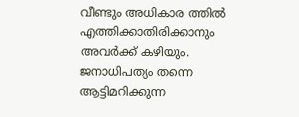വീണ്ടും അധികാര ത്തിൽ എത്തിക്കാതിരിക്കാനും അവർക്ക് കഴിയും. ജനാധിപത്യം തന്നെ ആട്ടിമറിക്കുന്ന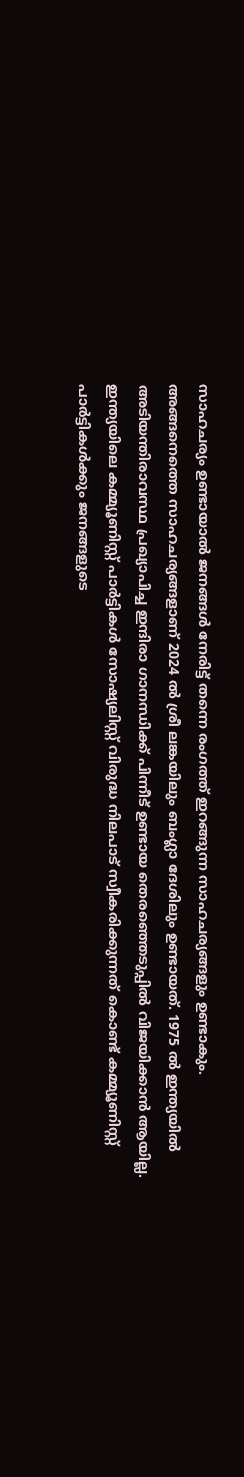സാഹചര്യം ഉണ്ടായാൽ ജനങ്ങൾ നേരിട്ട് തന്നെ രംഗത്ത് ഇറങ്ങുന്ന സാഹചര്യങ്ങളും ഉണ്ടാകും. അങ്ങനെത്തെ സാഹചര്യങ്ങളാണ് 2024 ൽ ശ്രീ ലങ്കയിലും ബംഗ്ലാ ദേശിലും ഉണ്ടായത്. 1975 ൽ ഇന്ത്യയിൽ അടിയന്തിരാവസ്ഥ പ്രഖ്യാപിച്ച ഇന്ദിരാ ഗാനന്ധിക്ക് പിന്നീട് ഉണ്ടായ തെരഞ്ഞെടുപ്പിൽ വിജയിക്കാൻ ആയില്ല. ഇന്ത്യയിലെ കമ്മ്യൂണിസ്റ്റ് പാർട്ടികൾ സോഷ്യലിസ്റ്റ് വിരുദ്ധ നിലപാട് സ്വീകരിക്കുന്നത് കൊണ്ട് കമ്മ്യൂണിസ്റ്റ് പാർട്ടികൾക്കും ജനങ്ങളുടെ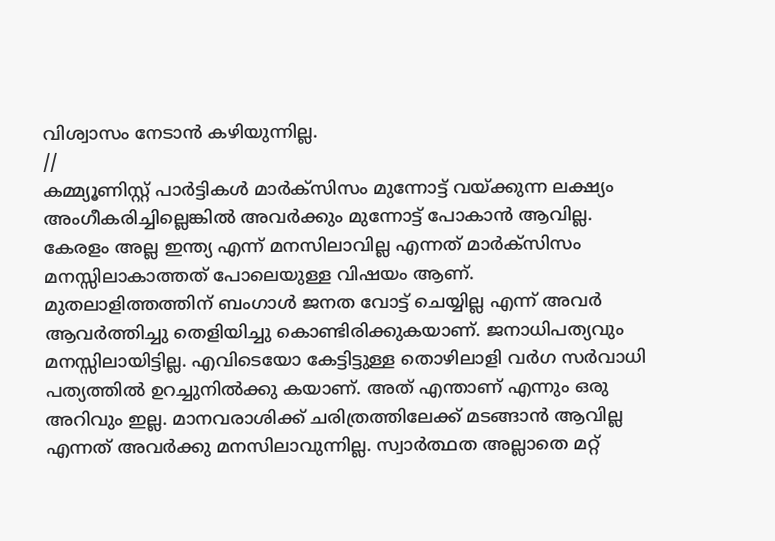വിശ്വാസം നേടാൻ കഴിയുന്നില്ല.
//
കമ്മ്യൂണിസ്റ്റ് പാർട്ടികൾ മാർക്സിസം മുന്നോട്ട് വയ്ക്കുന്ന ലക്ഷ്യം അംഗീകരിച്ചില്ലെങ്കിൽ അവർക്കും മുന്നോട്ട് പോകാൻ ആവില്ല. കേരളം അല്ല ഇന്ത്യ എന്ന് മനസിലാവില്ല എന്നത് മാർക്സിസം മനസ്സിലാകാത്തത് പോലെയുള്ള വിഷയം ആണ്. മുതലാളിത്തത്തിന് ബംഗാൾ ജനത വോട്ട് ചെയ്യില്ല എന്ന് അവർ ആവർത്തിച്ചു തെളിയിച്ചു കൊണ്ടിരിക്കുകയാണ്. ജനാധിപത്യവും മനസ്സിലായിട്ടില്ല. എവിടെയോ കേട്ടിട്ടുള്ള തൊഴിലാളി വർഗ സർവാധി പത്യത്തിൽ ഉറച്ചുനിൽക്കു കയാണ്. അത് എന്താണ് എന്നും ഒരു അറിവും ഇല്ല. മാനവരാശിക്ക് ചരിത്രത്തിലേക്ക് മടങ്ങാൻ ആവില്ല എന്നത് അവർക്കു മനസിലാവുന്നില്ല. സ്വാർത്ഥത അല്ലാതെ മറ്റ്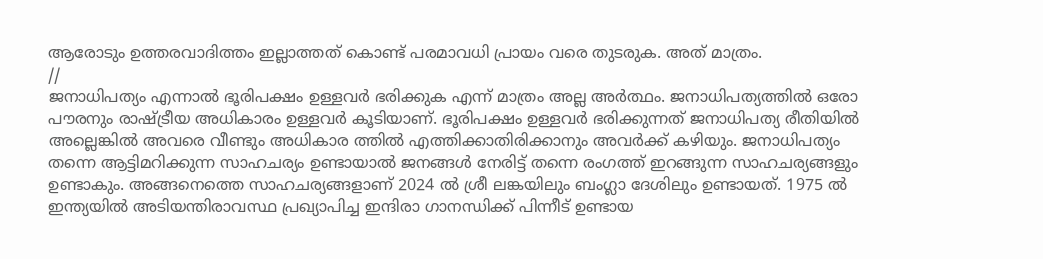ആരോടും ഉത്തരവാദിത്തം ഇല്ലാത്തത് കൊണ്ട് പരമാവധി പ്രായം വരെ തുടരുക. അത് മാത്രം.
//
ജനാധിപത്യം എന്നാൽ ഭൂരിപക്ഷം ഉള്ളവർ ഭരിക്കുക എന്ന് മാത്രം അല്ല അർത്ഥം. ജനാധിപത്യത്തിൽ ഒരോ പൗരനും രാഷ്ട്രീയ അധികാരം ഉള്ളവർ കൂടിയാണ്. ഭൂരിപക്ഷം ഉള്ളവർ ഭരിക്കുന്നത് ജനാധിപത്യ രീതിയിൽ അല്ലെങ്കിൽ അവരെ വീണ്ടും അധികാര ത്തിൽ എത്തിക്കാതിരിക്കാനും അവർക്ക് കഴിയും. ജനാധിപത്യം തന്നെ ആട്ടിമറിക്കുന്ന സാഹചര്യം ഉണ്ടായാൽ ജനങ്ങൾ നേരിട്ട് തന്നെ രംഗത്ത് ഇറങ്ങുന്ന സാഹചര്യങ്ങളും ഉണ്ടാകും. അങ്ങനെത്തെ സാഹചര്യങ്ങളാണ് 2024 ൽ ശ്രീ ലങ്കയിലും ബംഗ്ലാ ദേശിലും ഉണ്ടായത്. 1975 ൽ ഇന്ത്യയിൽ അടിയന്തിരാവസ്ഥ പ്രഖ്യാപിച്ച ഇന്ദിരാ ഗാനന്ധിക്ക് പിന്നീട് ഉണ്ടായ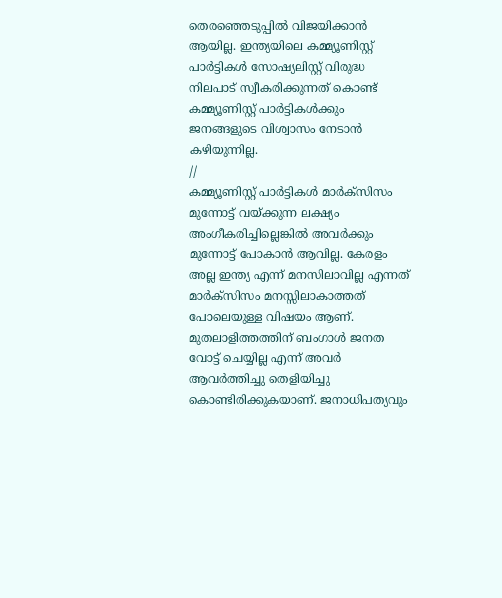തെരഞ്ഞെടുപ്പിൽ വിജയിക്കാൻ ആയില്ല. ഇന്ത്യയിലെ കമ്മ്യൂണിസ്റ്റ് പാർട്ടികൾ സോഷ്യലിസ്റ്റ് വിരുദ്ധ നിലപാട് സ്വീകരിക്കുന്നത് കൊണ്ട് കമ്മ്യൂണിസ്റ്റ് പാർട്ടികൾക്കും ജനങ്ങളുടെ വിശ്വാസം നേടാൻ കഴിയുന്നില്ല.
//
കമ്മ്യൂണിസ്റ്റ് പാർട്ടികൾ മാർക്സിസം മുന്നോട്ട് വയ്ക്കുന്ന ലക്ഷ്യം അംഗീകരിച്ചില്ലെങ്കിൽ അവർക്കും മുന്നോട്ട് പോകാൻ ആവില്ല. കേരളം അല്ല ഇന്ത്യ എന്ന് മനസിലാവില്ല എന്നത് മാർക്സിസം മനസ്സിലാകാത്തത് പോലെയുള്ള വിഷയം ആണ്. മുതലാളിത്തത്തിന് ബംഗാൾ ജനത വോട്ട് ചെയ്യില്ല എന്ന് അവർ ആവർത്തിച്ചു തെളിയിച്ചു കൊണ്ടിരിക്കുകയാണ്. ജനാധിപത്യവും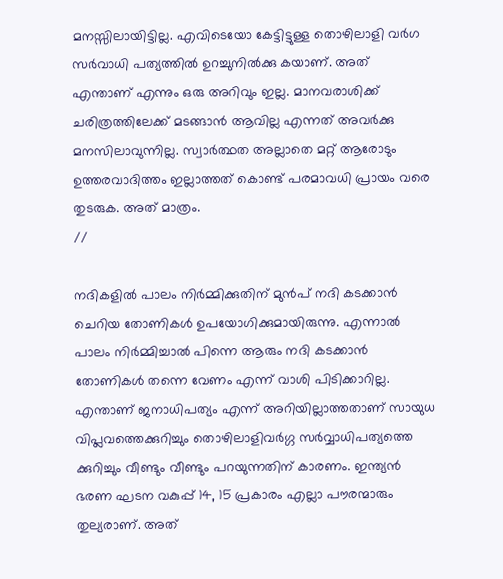മനസ്സിലായിട്ടില്ല. എവിടെയോ കേട്ടിട്ടുള്ള തൊഴിലാളി വർഗ സർവാധി പത്യത്തിൽ ഉറച്ചുനിൽക്കു കയാണ്. അത് എന്താണ് എന്നും ഒരു അറിവും ഇല്ല. മാനവരാശിക്ക് ചരിത്രത്തിലേക്ക് മടങ്ങാൻ ആവില്ല എന്നത് അവർക്കു മനസിലാവുന്നില്ല. സ്വാർത്ഥത അല്ലാതെ മറ്റ് ആരോടും ഉത്തരവാദിത്തം ഇല്ലാത്തത് കൊണ്ട് പരമാവധി പ്രായം വരെ തുടരുക. അത് മാത്രം.
//

നദികളിൽ പാലം നിർമ്മിക്കുതിന് മുൻപ് നദി കടക്കാൻ ചെറിയ തോണികൾ ഉപയോഗിക്കുമായിരുന്നു. എന്നാൽ പാലം നിർമ്മിച്ചാൽ പിന്നെ ആരും നദി കടക്കാൻ തോണികൾ തന്നെ വേണം എന്ന് വാശി പിടിക്കാറില്ല. എന്താണ് ജനാധിപത്യം എന്ന് അറിയില്ലാത്തതാണ് സായുധ വിപ്ലവത്തെക്കുറിച്ചും തൊഴിലാളിവർഗ്ഗ സർവ്വാധിപത്യത്തെ ക്കുറിച്ചും വീണ്ടും വീണ്ടും പറയുന്നതിന് കാരണം. ഇന്ത്യൻ ഭരണ ഘടന വകുപ്പ് 14, 15 പ്രകാരം എല്ലാ പൗരന്മാരും തുല്യരാണ്. അത്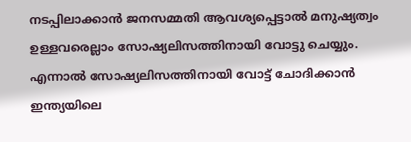നടപ്പിലാക്കാൻ ജനസമ്മതി ആവശ്യപ്പെട്ടാൽ മനുഷ്യത്വം ഉള്ളവരെല്ലാം സോഷ്യലിസത്തിനായി വോട്ടു ചെയ്യും. എന്നാൽ സോഷ്യലിസത്തിനായി വോട്ട് ചോദിക്കാൻ ഇന്ത്യയിലെ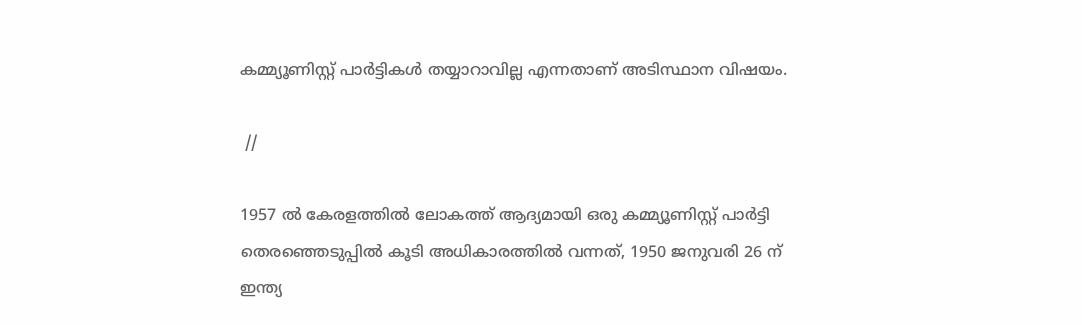കമ്മ്യൂണിസ്റ്റ് പാർട്ടികൾ തയ്യാറാവില്ല എന്നതാണ് അടിസ്ഥാന വിഷയം.

 //

1957 ൽ കേരളത്തിൽ ലോകത്ത് ആദ്യമായി ഒരു കമ്മ്യൂണിസ്റ്റ് പാർട്ടി തെരഞ്ഞെടുപ്പിൽ കൂടി അധികാരത്തിൽ വന്നത്, 1950 ജനുവരി 26 ന് ഇന്ത്യ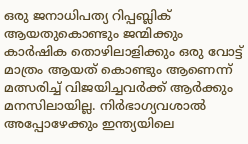ഒരു ജനാധിപത്യ റിപ്പബ്ലിക് ആയതുകൊണ്ടും ജന്മിക്കും കാർഷിക തൊഴിലാളിക്കും ഒരു വോട്ട് മാത്രം ആയത് കൊണ്ടും ആണെന്ന് മത്സരിച്ച് വിജയിച്ചവർക്ക് ആർക്കും മനസിലായില്ല. നിർഭാഗ്യവശാൽ അപ്പോഴേക്കും ഇന്ത്യയിലെ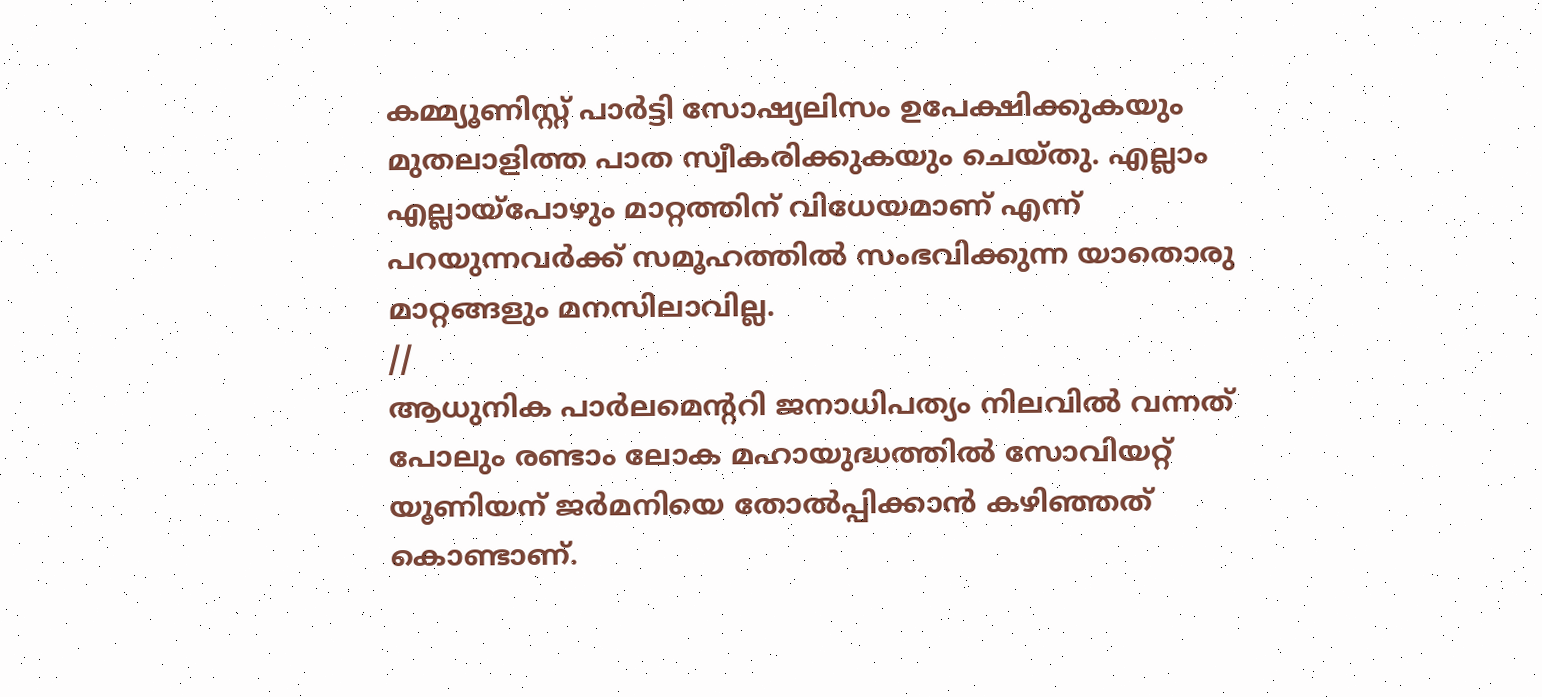കമ്മ്യൂണിസ്റ്റ് പാർട്ടി സോഷ്യലിസം ഉപേക്ഷിക്കുകയും മുതലാളിത്ത പാത സ്വീകരിക്കുകയും ചെയ്തു. എല്ലാം എല്ലായ്പോഴും മാറ്റത്തിന് വിധേയമാണ് എന്ന് പറയുന്നവർക്ക് സമൂഹത്തിൽ സംഭവിക്കുന്ന യാതൊരു മാറ്റങ്ങളും മനസിലാവില്ല.
//
ആധുനിക പാർലമെന്ററി ജനാധിപത്യം നിലവിൽ വന്നത് പോലും രണ്ടാം ലോക മഹായുദ്ധത്തിൽ സോവിയറ്റ് യൂണിയന് ജർമനിയെ തോൽപ്പിക്കാൻ കഴിഞ്ഞത് കൊണ്ടാണ്.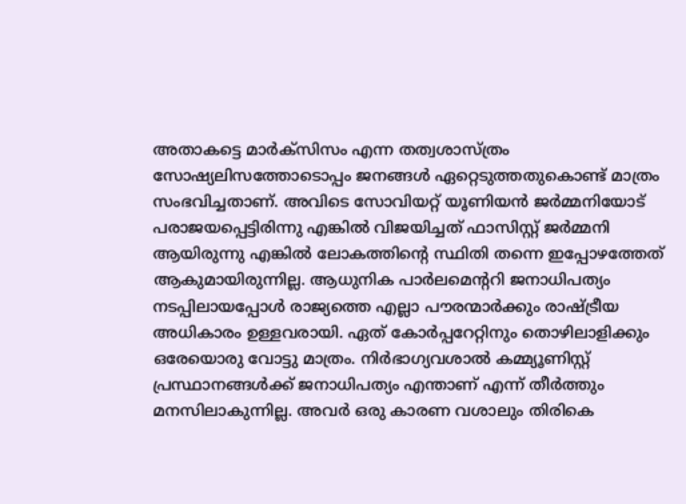അതാകട്ടെ മാർക്സിസം എന്ന തത്വശാസ്ത്രം സോഷ്യലിസത്തോടൊപ്പം ജനങ്ങൾ ഏറ്റെടുത്തതുകൊണ്ട് മാത്രം സംഭവിച്ചതാണ്. അവിടെ സോവിയറ്റ് യൂണിയൻ ജർമ്മനിയോട് പരാജയപ്പെട്ടിരിന്നു എങ്കിൽ വിജയിച്ചത് ഫാസിസ്റ്റ് ജർമ്മനി ആയിരുന്നു എങ്കിൽ ലോകത്തിന്റെ സ്ഥിതി തന്നെ ഇപ്പോഴത്തേത് ആകുമായിരുന്നില്ല. ആധുനിക പാർലമെന്ററി ജനാധിപത്യം നടപ്പിലായപ്പോൾ രാജ്യത്തെ എല്ലാ പൗരന്മാർക്കും രാഷ്ട്രീയ അധികാരം ഉള്ളവരായി. ഏത് കോർപ്പറേറ്റിനും തൊഴിലാളിക്കും ഒരേയൊരു വോട്ടു മാത്രം. നിർഭാഗ്യവശാൽ കമ്മ്യൂണിസ്റ്റ് പ്രസ്ഥാനങ്ങൾക്ക് ജനാധിപത്യം എന്താണ് എന്ന് തീർത്തും മനസിലാകുന്നില്ല. അവർ ഒരു കാരണ വശാലും തിരികെ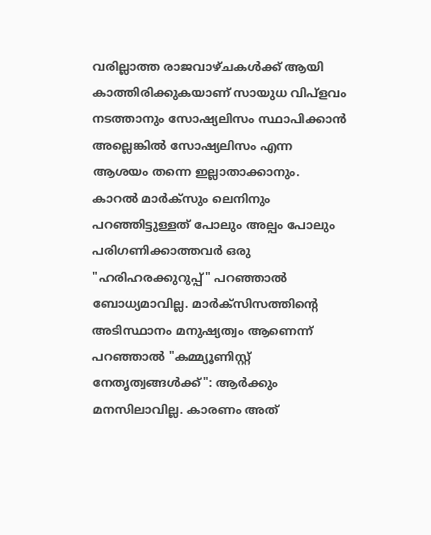വരില്ലാത്ത രാജവാഴ്ചകൾക്ക് ആയി കാത്തിരിക്കുകയാണ് സായുധ വിപ്ളവം നടത്താനും സോഷ്യലിസം സ്ഥാപിക്കാൻ അല്ലെങ്കിൽ സോഷ്യലിസം എന്ന ആശയം തന്നെ ഇല്ലാതാക്കാനും. കാറൽ മാർക്‌സും ലെനിനും പറഞ്ഞിട്ടുള്ളത് പോലും അല്പം പോലും പരിഗണിക്കാത്തവർ ഒരു "ഹരിഹരക്കുറുപ്പ്" പറഞ്ഞാൽ ബോധ്യമാവില്ല. മാർക്സിസത്തിന്റെ അടിസ്ഥാനം മനുഷ്യത്വം ആണെന്ന് പറഞ്ഞാൽ "കമ്മ്യൂണിസ്റ്റ് നേതൃത്വങ്ങൾക്ക്": ആർക്കും മനസിലാവില്ല. കാരണം അത്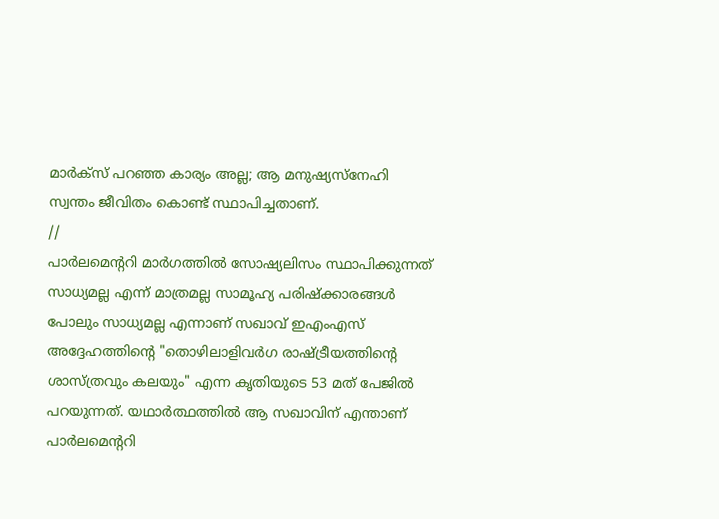മാർക്സ് പറഞ്ഞ കാര്യം അല്ല; ആ മനുഷ്യസ്നേഹി സ്വന്തം ജീവിതം കൊണ്ട് സ്ഥാപിച്ചതാണ്.
//
പാർലമെന്ററി മാർഗത്തിൽ സോഷ്യലിസം സ്ഥാപിക്കുന്നത് സാധ്യമല്ല എന്ന് മാത്രമല്ല സാമൂഹ്യ പരിഷ്‌ക്കാരങ്ങൾ പോലും സാധ്യമല്ല എന്നാണ്‌ സഖാവ് ഇഎംഎസ് അദ്ദേഹത്തിന്റെ "തൊഴിലാളിവർഗ രാഷ്ട്രീയത്തിന്റെ ശാസ്ത്രവും കലയും" എന്ന കൃതിയുടെ 53 മത് പേജിൽ പറയുന്നത്. യഥാർത്ഥത്തിൽ ആ സഖാവിന് എന്താണ് പാർലമെന്ററി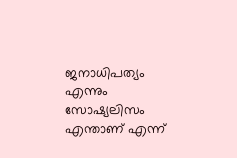ജനാധിപത്യം എന്നും സോഷ്യലിസം എന്താണ് എന്ന്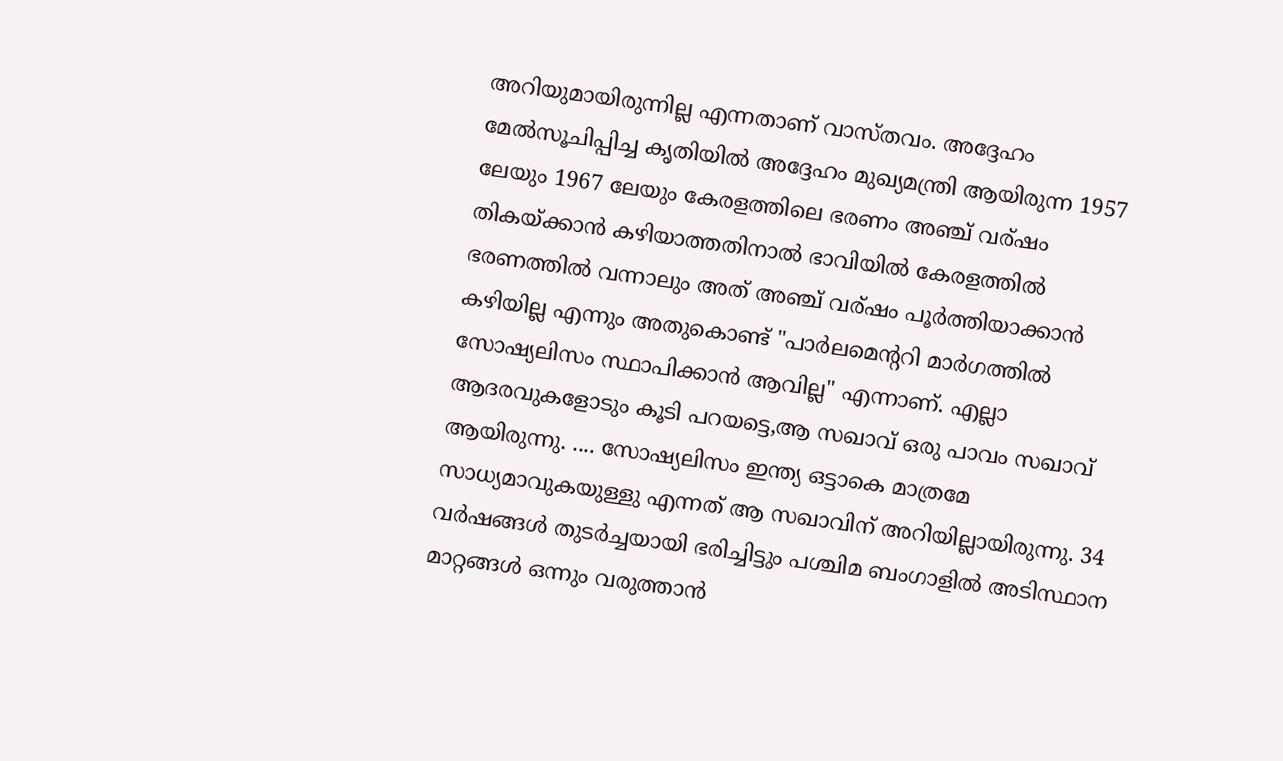അറിയുമായിരുന്നില്ല എന്നതാണ് വാസ്തവം. അദ്ദേഹം മേൽസൂചിപ്പിച്ച കൃതിയിൽ അദ്ദേഹം മുഖ്യമന്ത്രി ആയിരുന്ന 1957 ലേയും 1967 ലേയും കേരളത്തിലെ ഭരണം അഞ്ച് വര്ഷം തികയ്ക്കാൻ കഴിയാത്തതിനാൽ ഭാവിയിൽ കേരളത്തിൽ ഭരണത്തിൽ വന്നാലും അത് അഞ്ച്‌ വര്ഷം പൂർത്തിയാക്കാൻ കഴിയില്ല എന്നും അതുകൊണ്ട് "പാർലമെന്ററി മാർഗത്തിൽ സോഷ്യലിസം സ്ഥാപിക്കാൻ ആവില്ല" എന്നാണ്. എല്ലാ ആദരവുകളോടും കൂടി പറയട്ടെ,ആ സഖാവ് ഒരു പാവം സഖാവ് ആയിരുന്നു. .... സോഷ്യലിസം ഇന്ത്യ ഒട്ടാകെ മാത്രമേ സാധ്യമാവുകയുള്ളു എന്നത് ആ സഖാവിന് അറിയില്ലായിരുന്നു. 34 വർഷങ്ങൾ തുടർച്ചയായി ഭരിച്ചിട്ടും പശ്ചിമ ബംഗാളിൽ അടിസ്ഥാന മാറ്റങ്ങൾ ഒന്നും വരുത്താൻ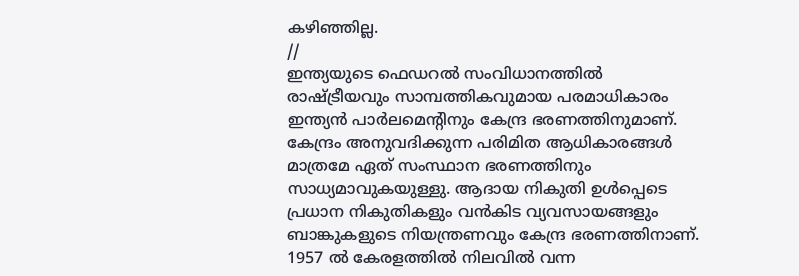കഴിഞ്ഞില്ല.
//
ഇന്ത്യയുടെ ഫെഡറൽ സംവിധാനത്തിൽ രാഷ്ട്രീയവും സാമ്പത്തികവുമായ പരമാധികാരം ഇന്ത്യൻ പാർലമെന്റിനും കേന്ദ്ര ഭരണത്തിനുമാണ്. കേന്ദ്രം അനുവദിക്കുന്ന പരിമിത ആധികാരങ്ങൾ മാത്രമേ ഏത് സംസ്ഥാന ഭരണത്തിനും സാധ്യമാവുകയുള്ളു. ആദായ നികുതി ഉൾപ്പെടെ പ്രധാന നികുതികളും വൻകിട വ്യവസായങ്ങളും ബാങ്കുകളുടെ നിയന്ത്രണവും കേന്ദ്ര ഭരണത്തിനാണ്. 1957 ൽ കേരളത്തിൽ നിലവിൽ വന്ന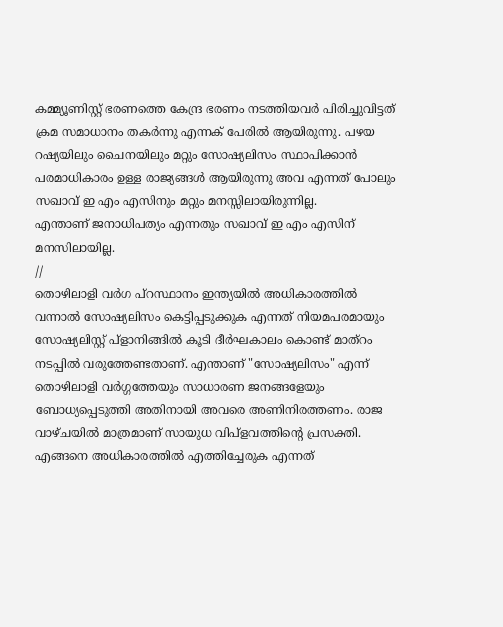കമ്മ്യൂണിസ്റ്റ് ഭരണത്തെ കേന്ദ്ര ഭരണം നടത്തിയവർ പിരിച്ചുവിട്ടത് ക്രമ സമാധാനം തകർന്നു എന്നക് പേരിൽ ആയിരുന്നു. പഴയ റഷ്യയിലും ചൈനയിലും മറ്റും സോഷ്യലിസം സ്ഥാപിക്കാൻ പരമാധികാരം ഉള്ള രാജ്യങ്ങൾ ആയിരുന്നു അവ എന്നത് പോലും സഖാവ് ഇ എം എസിനും മറ്റും മനസ്സിലായിരുന്നില്ല.
എന്താണ് ജനാധിപത്യം എന്നതും സഖാവ് ഇ എം എസിന് മനസിലായില്ല.
//
തൊഴിലാളി വർഗ പ്റസ്ഥാനം ഇന്ത്യയിൽ അധികാരത്തിൽ വന്നാൽ സോഷ്യലിസം കെട്ടിപ്പടുക്കുക എന്നത് നിയമപരമായും സോഷ്യലിസ്റ്റ് പ്ളാനിങ്ങിൽ കൂടി ദീർഘകാലം കൊണ്ട് മാത്റം നടപ്പിൽ വരുത്തേണ്ടതാണ്. എന്താണ് "സോഷ്യലിസം" എന്ന് തൊഴിലാളി വർഗ്ഗത്തേയും സാധാരണ ജനങ്ങളേയും ബോധ്യപ്പെടുത്തി അതിനായി അവരെ അണിനിരത്തണം. രാജ വാഴ്ചയിൽ മാത്രമാണ് സായുധ വിപ്ളവത്തിന്റെ പ്രസക്തി. എങ്ങനെ അധികാരത്തിൽ എത്തിച്ചേരുക എന്നത്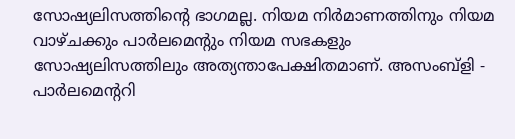സോഷ്യലിസത്തിന്റെ ഭാഗമല്ല. നിയമ നിർമാണത്തിനും നിയമ വാഴ്ചക്കും പാർലമെന്റും നിയമ സഭകളും സോഷ്യലിസത്തിലും അത്യന്താപേക്ഷിതമാണ്. അസംബ്ളി - പാർലമെന്ററി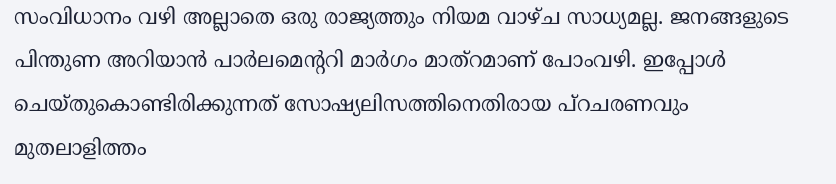സംവിധാനം വഴി അല്ലാതെ ഒരു രാജ്യത്തും നിയമ വാഴ്ച സാധ്യമല്ല. ജനങ്ങളുടെ പിന്തുണ അറിയാൻ പാർലമെന്ററി മാർഗം മാത്റമാണ്‌ പോംവഴി. ഇപ്പോൾ ചെയ്തുകൊണ്ടിരിക്കുന്നത് സോഷ്യലിസത്തിനെതിരായ പ്റചരണവും മുതലാളിത്തം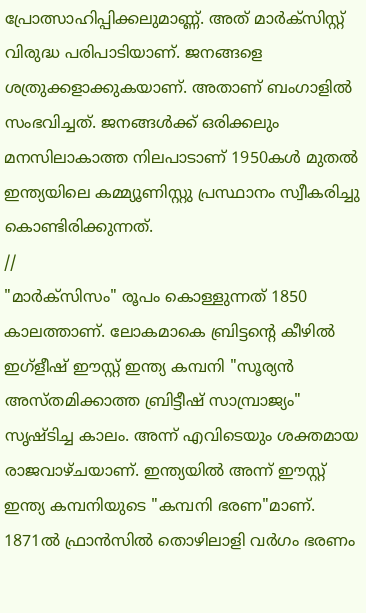പ്രോത്സാഹിപ്പിക്കലുമാണ്ണ്. അത് മാർക്സിസ്റ്റ് വിരുദ്ധ പരിപാടിയാണ്. ജനങ്ങളെ ശത്രുക്കളാക്കുകയാണ്. അതാണ് ബംഗാളിൽ സംഭവിച്ചത്. ജനങ്ങൾക്ക് ഒരിക്കലും മനസിലാകാത്ത നിലപാടാണ് 1950കൾ മുതൽ ഇന്ത്യയിലെ കമ്മ്യൂണിസ്റ്റു പ്രസ്ഥാനം സ്വീകരിച്ചു കൊണ്ടിരിക്കുന്നത്.
//
"മാർക്സിസം" രൂപം കൊള്ളുന്നത് 1850 കാലത്താണ്. ലോകമാകെ ബ്രിട്ടന്റെ കീഴിൽ ഇഗ്ളീഷ് ഈസ്റ്റ് ഇന്ത്യ കമ്പനി "സൂര്യൻ അസ്‌തമിക്കാത്ത ബ്രിട്ടീഷ് സാമ്പ്രാജ്യം" സൃഷ്‌ടിച്ച കാലം. അന്ന് എവിടെയും ശക്തമായ രാജവാഴ്ചയാണ്. ഇന്ത്യയിൽ അന്ന് ഈസ്റ്റ്‌ ഇന്ത്യ കമ്പനിയുടെ "കമ്പനി ഭരണ"മാണ്. 1871ൽ ഫ്രാൻസിൽ തൊഴിലാളി വർഗം ഭരണം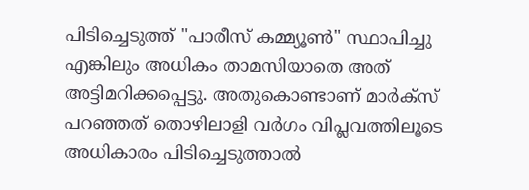പിടിച്ചെടുത്ത് "പാരീസ് കമ്മ്യൂൺ" സ്ഥാപിച്ചു എങ്കിലും അധികം താമസിയാതെ അത് അട്ടിമറിക്കപ്പെട്ടു. അതുകൊണ്ടാണ് മാർക്സ് പറഞ്ഞത് തൊഴിലാളി വർഗം വിപ്ലവത്തിലൂടെ അധികാരം പിടിച്ചെടുത്താൽ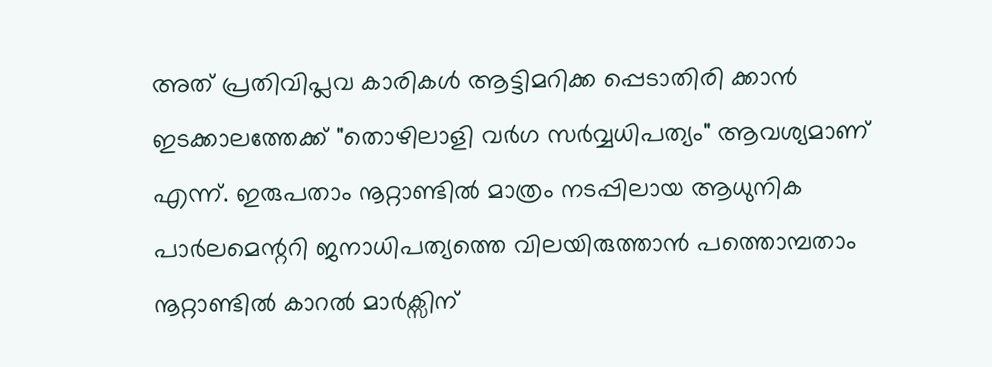അത് പ്രതിവിപ്ലവ കാരികൾ ആട്ടിമറിക്ക പ്പെടാതിരി ക്കാൻ ഇടക്കാലത്തേക്ക് "തൊഴിലാളി വർഗ സർവ്വധിപത്യം" ആവശ്യമാണ്‌ എന്ന്. ഇരുപതാം നൂറ്റാണ്ടിൽ മാത്രം നടപ്പിലായ ആധുനിക പാർലമെന്ററി ജനാധിപത്യത്തെ വിലയിരുത്താൻ പത്തൊമ്പതാം നൂറ്റാണ്ടിൽ കാറൽ മാർക്സിന്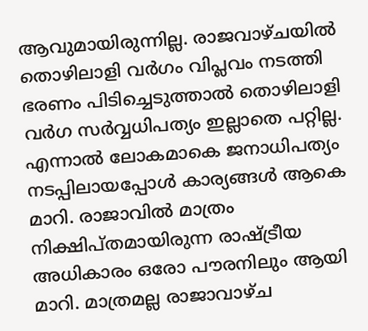ആവുമായിരുന്നില്ല. രാജവാഴ്ചയിൽ തൊഴിലാളി വർഗം വിപ്ലവം നടത്തി ഭരണം പിടിച്ചെടുത്താൽ തൊഴിലാളി വർഗ സർവ്വധിപത്യം ഇല്ലാതെ പറ്റില്ല. എന്നാൽ ലോകമാകെ ജനാധിപത്യം നടപ്പിലായപ്പോൾ കാര്യങ്ങൾ ആകെ മാറി. രാജാവിൽ മാത്രം നിക്ഷിപ്തമായിരുന്ന രാഷ്ട്രീയ അധികാരം ഒരോ പൗരനിലും ആയി മാറി. മാത്രമല്ല രാജാവാഴ്ച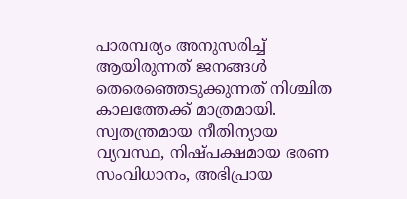പാരമ്പര്യം അനുസരിച്ച് ആയിരുന്നത് ജനങ്ങൾ തെരെഞ്ഞെടുക്കുന്നത് നിശ്ചിത കാലത്തേക്ക് മാത്രമായി. സ്വതന്ത്രമായ നീതിന്യായ വ്യവസ്ഥ, നിഷ്പക്ഷമായ ഭരണ സംവിധാനം, അഭിപ്രായ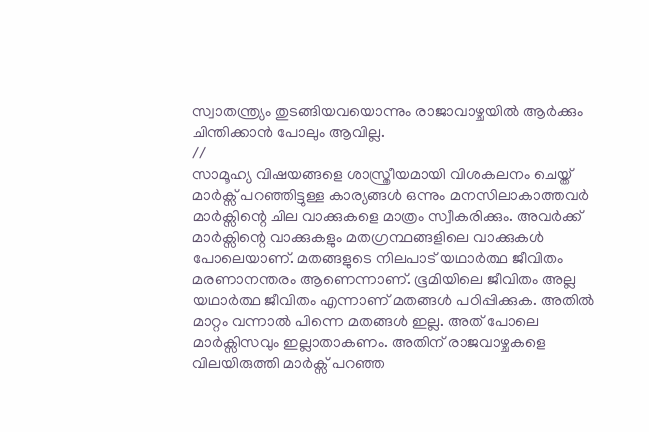സ്വാതന്ത്ര്യം തുടങ്ങിയവയൊന്നും രാജാവാഴ്ചയിൽ ആർക്കും ചിന്തിക്കാൻ പോലും ആവില്ല.
//
സാമൂഹ്യ വിഷയങ്ങളെ ശാസ്ത്രീയമായി വിശകലനം ചെയ്ത് മാർക്സ് പറഞ്ഞിട്ടുള്ള കാര്യങ്ങൾ ഒന്നും മനസിലാകാത്തവർ മാർക്സിന്റെ ചില വാക്കുകളെ മാത്രം സ്വീകരിക്കും. അവർക്ക് മാർക്സിന്റെ വാക്കുകളും മതഗ്രന്ഥങ്ങളിലെ വാക്കുകൾ പോലെയാണ്. മതങ്ങളുടെ നിലപാട് യഥാർത്ഥ ജീവിതം മരണാനന്തരം ആണെന്നാണ്. ഭൂമിയിലെ ജീവിതം അല്ല യഥാർത്ഥ ജീവിതം എന്നാണ് മതങ്ങൾ പഠിപ്പിക്കുക. അതിൽ മാറ്റം വന്നാൽ പിന്നെ മതങ്ങൾ ഇല്ല. അത് പോലെ മാർക്സിസവും ഇല്ലാതാകണം. അതിന് രാജവാഴ്ചകളെ വിലയിരുത്തി മാർക്സ് പറഞ്ഞ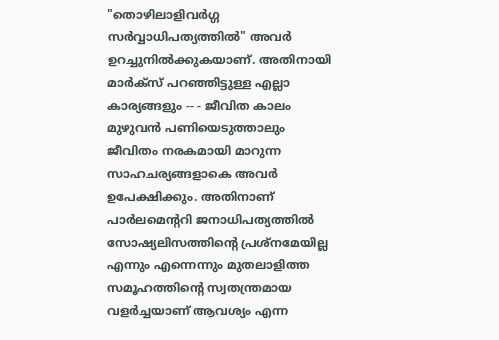"തൊഴിലാളിവർഗ്ഗ സർവ്വാധിപത്യത്തിൽ" അവർ ഉറച്ചുനിൽക്കുകയാണ്. അതിനായി മാർക്സ് പറഞ്ഞിട്ടുള്ള എല്ലാ കാര്യങ്ങളും -- - ജീവിത കാലം മുഴുവൻ പണിയെടുത്താലും ജീവിതം നരകമായി മാറുന്ന സാഹചര്യങ്ങളാകെ അവർ ഉപേക്ഷിക്കും. അതിനാണ് പാർലമെന്ററി ജനാധിപത്യത്തിൽ സോഷ്യലിസത്തിന്റെ പ്രശ്നമേയില്ല എന്നും എന്നെന്നും മുതലാളിത്ത സമൂഹത്തിന്റെ സ്വതന്ത്രമായ വളർച്ചയാണ് ആവശ്യം എന്ന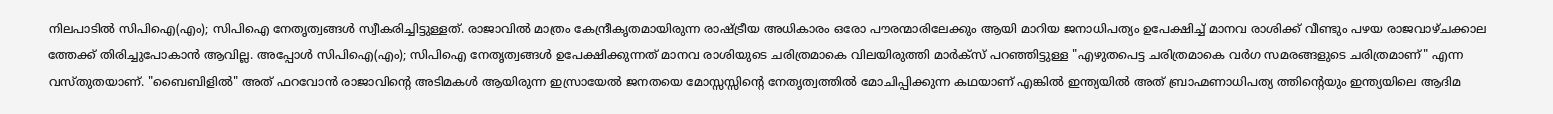നിലപാടിൽ സിപിഐ(എം); സിപിഐ നേതൃത്വങ്ങൾ സ്വീകരിച്ചിട്ടുള്ളത്. രാജാവിൽ മാത്രം കേന്ദ്രീകൃതമായിരുന്ന രാഷ്ട്രീയ അധികാരം ഒരോ പൗരന്മാരിലേക്കും ആയി മാറിയ ജനാധിപത്യം ഉപേക്ഷിച്ച് മാനവ രാശിക്ക് വീണ്ടും പഴയ രാജവാഴ്ചക്കാല ത്തേക്ക് തിരിച്ചുപോകാൻ ആവില്ല. അപ്പോൾ സിപിഐ(എം); സിപിഐ നേതൃത്വങ്ങൾ ഉപേക്ഷിക്കുന്നത് മാനവ രാശിയുടെ ചരിത്രമാകെ വിലയിരുത്തി മാർക്സ് പറഞ്ഞിട്ടുള്ള "എഴുതപെട്ട ചരിത്രമാകെ വർഗ സമരങ്ങളുടെ ചരിത്രമാണ്" എന്ന വസ്തുതയാണ്. "ബൈബിളിൽ" അത് ഫറവോൻ രാജാവിന്റെ അടിമകൾ ആയിരുന്ന ഇസ്രായേൽ ജനതയെ മോസ്സസ്സിന്റെ നേതൃത്വത്തിൽ മോചിപ്പിക്കുന്ന കഥയാണ് എങ്കിൽ ഇന്ത്യയിൽ അത് ബ്രാഹ്മണാധിപത്യ ത്തിന്റെയും ഇന്ത്യയിലെ ആദിമ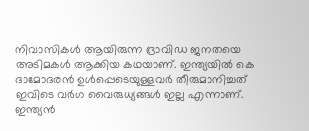നിവാസികൾ ആയിരുന്ന ദ്രാവിഡ ജനതയെ അടിമകൾ ആക്കിയ കഥയാണ്. ഇന്ത്യയിൽ കെ ദാമോദരൻ ഉൾപ്പെടെയുള്ളവർ തീരുമാനിച്ചത് ഇവിടെ വർഗ വൈരുധ്യങ്ങൾ ഇല്ല എന്നാണ്. ഇന്ത്യൻ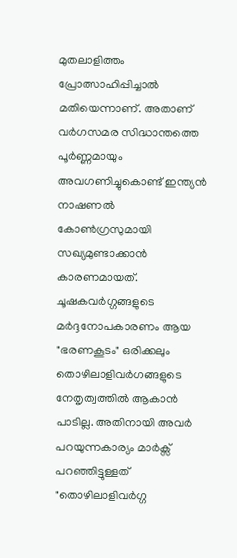മുതലാളിത്തം പ്രോത്സാഹിപ്പിച്ചാൽ മതിയെന്നാണ്. അതാണ് വർഗസമര സിദ്ധാന്തത്തെ പൂർണ്ണമായും അവഗണിച്ചുകൊണ്ട് ഇന്ത്യൻ നാഷണൽ കോൺഗ്രസുമായി സഖ്യമുണ്ടാക്കാൻ കാരണമായത്.  ചൂഷകവർഗ്ഗങ്ങളുടെ മർദ്ദനോപകാരണം ആയ "ഭരണകൂടം" ഒരിക്കലും തൊഴിലാളിവർഗങ്ങളുടെ നേതൃത്വത്തിൽ ആകാൻ പാടില്ല. അതിനായി അവർ പറയുന്നകാര്യം മാർക്സ് പറഞ്ഞിട്ടുള്ളത് "തൊഴിലാളിവർഗ്ഗ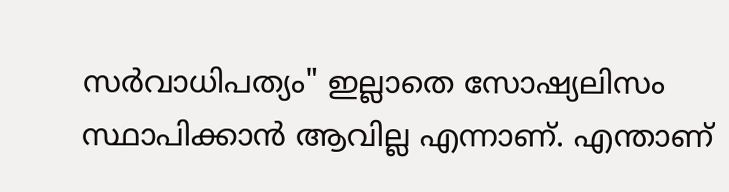സർവാധിപത്യം" ഇല്ലാതെ സോഷ്യലിസം സ്ഥാപിക്കാൻ ആവില്ല എന്നാണ്. എന്താണ്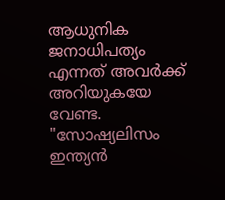ആധുനിക ജനാധിപത്യം എന്നത് അവർക്ക് അറിയുകയേ വേണ്ട. "സോഷ്യലിസം ഇന്ത്യൻ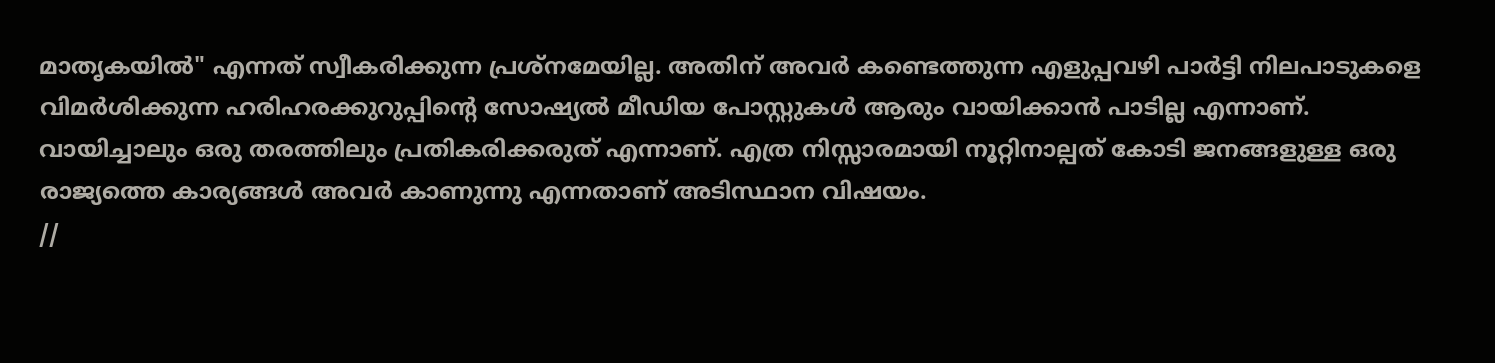മാതൃകയിൽ" എന്നത് സ്വീകരിക്കുന്ന പ്രശ്നമേയില്ല. അതിന് അവർ കണ്ടെത്തുന്ന എളുപ്പവഴി പാർട്ടി നിലപാടുകളെ വിമർശിക്കുന്ന ഹരിഹരക്കുറുപ്പിന്റെ സോഷ്യൽ മീഡിയ പോസ്റ്റുകൾ ആരും വായിക്കാൻ പാടില്ല എന്നാണ്. വായിച്ചാലും ഒരു തരത്തിലും പ്രതികരിക്കരുത് എന്നാണ്. എത്ര നിസ്സാരമായി നൂറ്റിനാല്പത് കോടി ജനങ്ങളുള്ള ഒരു രാജ്യത്തെ കാര്യങ്ങൾ അവർ കാണുന്നു എന്നതാണ് അടിസ്ഥാന വിഷയം.
//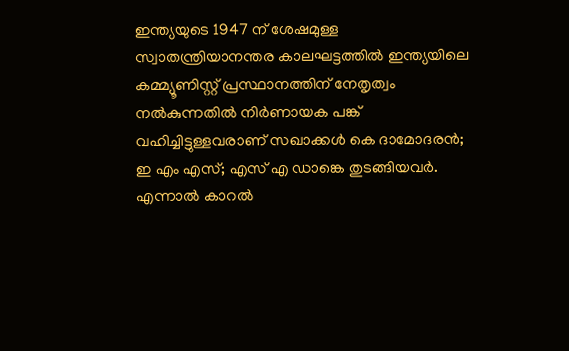ഇന്ത്യയുടെ 1947 ന് ശേഷമുള്ള സ്വാതന്ത്രിയാനന്തര കാലഘട്ടത്തിൽ ഇന്ത്യയിലെ കമ്മ്യൂണിസ്റ്റ് പ്രസ്ഥാനത്തിന് നേതൃത്വം നൽകുന്നതിൽ നിർണായക പങ്ക്‌ വഹിച്ചിട്ടുള്ളവരാണ് സഖാക്കൾ കെ ദാമോദരൻ; ഇ എം എസ്; എസ് എ ഡാങ്കെ തുടങ്ങിയവർ. എന്നാൽ കാറൽ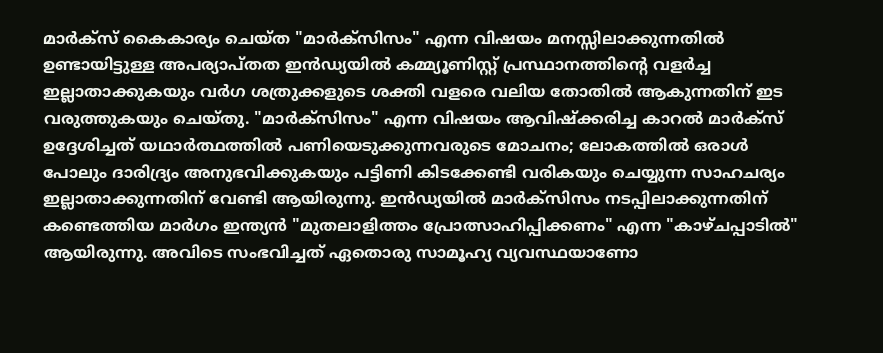മാർക്സ് കൈകാര്യം ചെയ്ത "മാർക്സിസം" എന്ന വിഷയം മനസ്സിലാക്കുന്നതിൽ ഉണ്ടായിട്ടുള്ള അപര്യാപ്തത ഇൻഡ്യയിൽ കമ്മ്യൂണിസ്റ്റ് പ്രസ്ഥാനത്തിന്റെ വളർച്ച ഇല്ലാതാക്കുകയും വർഗ ശത്രുക്കളുടെ ശക്തി വളരെ വലിയ തോതിൽ ആകുന്നതിന് ഇട വരുത്തുകയും ചെയ്തു. "മാർക്സിസം" എന്ന വിഷയം ആവിഷ്ക്കരിച്ച കാറൽ മാർക്സ് ഉദ്ദേശിച്ചത് യഥാർത്ഥത്തിൽ പണിയെടുക്കുന്നവരുടെ മോചനം; ലോകത്തിൽ ഒരാൾ പോലും ദാരിദ്ര്യം അനുഭവിക്കുകയും പട്ടിണി കിടക്കേണ്ടി വരികയും ചെയ്യുന്ന സാഹചര്യം ഇല്ലാതാക്കുന്നതിന് വേണ്ടി ആയിരുന്നു. ഇൻഡ്യയിൽ മാർക്സിസം നടപ്പിലാക്കുന്നതിന് കണ്ടെത്തിയ മാർഗം ഇന്ത്യൻ "മുതലാളിത്തം പ്രോത്സാഹിപ്പിക്കണം" എന്ന "കാഴ്ചപ്പാടിൽ" ആയിരുന്നു. അവിടെ സംഭവിച്ചത് ഏതൊരു സാമൂഹ്യ വ്യവസ്ഥയാണോ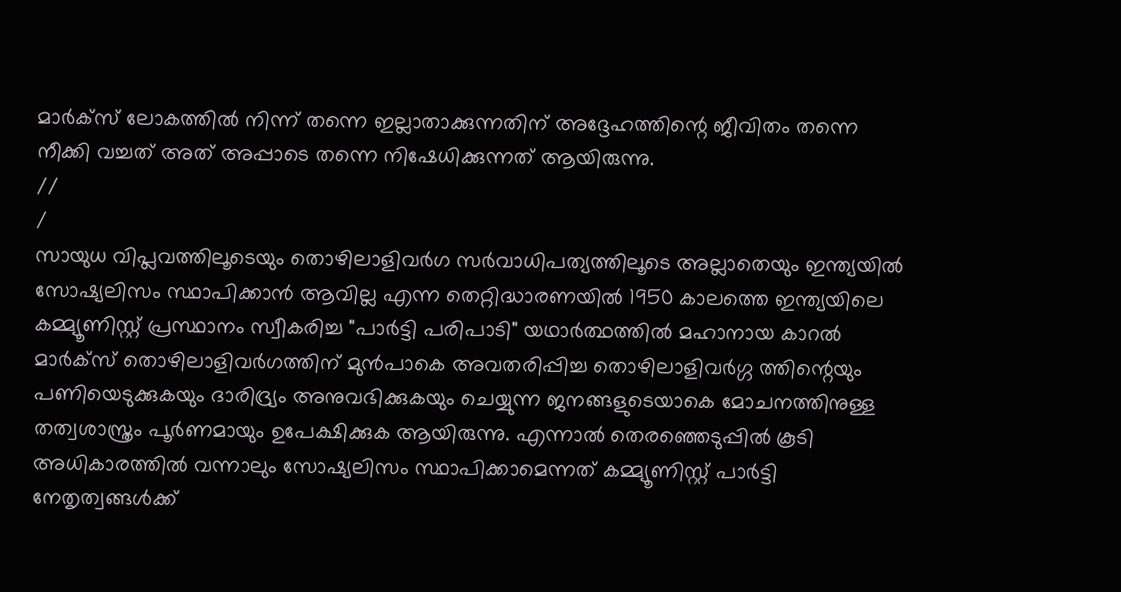മാർക്സ് ലോകത്തിൽ നിന്ന് തന്നെ ഇല്ലാതാക്കുന്നതിന് അദ്ദേഹത്തിന്റെ ജീവിതം തന്നെ നീക്കി വച്ചത് അത് അപ്പാടെ തന്നെ നിഷേധിക്കുന്നത് ആയിരുന്നു.
//
/
സായുധ വിപ്ലവത്തിലൂടെയും തൊഴിലാളിവർഗ സർവാധിപത്യത്തിലൂടെ അല്ലാതെയും ഇന്ത്യയിൽ സോഷ്യലിസം സ്ഥാപിക്കാൻ ആവില്ല എന്ന തെറ്റിദ്ധാരണയിൽ 1950 കാലത്തെ ഇന്ത്യയിലെ കമ്മ്യൂണിസ്റ്റ് പ്രസ്ഥാനം സ്വീകരിച്ച "പാർട്ടി പരിപാടി" യഥാർത്ഥത്തിൽ മഹാനായ കാറൽ മാർക്സ് തൊഴിലാളിവർഗത്തിന് മുൻപാകെ അവതരിപ്പിച്ച തൊഴിലാളിവർഗ്ഗ ത്തിന്റെയും പണിയെടുക്കുകയും ദാരിദ്ര്യം അനുവഭിക്കുകയും ചെയ്യുന്ന ജനങ്ങളുടെയാകെ മോചനത്തിനുള്ള തത്വശാസ്ത്രം പൂർണമായും ഉപേക്ഷിക്കുക ആയിരുന്നു. എന്നാൽ തെരഞ്ഞെടുപ്പിൽ കൂടി അധികാരത്തിൽ വന്നാലും സോഷ്യലിസം സ്ഥാപിക്കാമെന്നത് കമ്മ്യൂണിസ്റ്റ് പാർട്ടി നേതൃത്വങ്ങൾക്ക്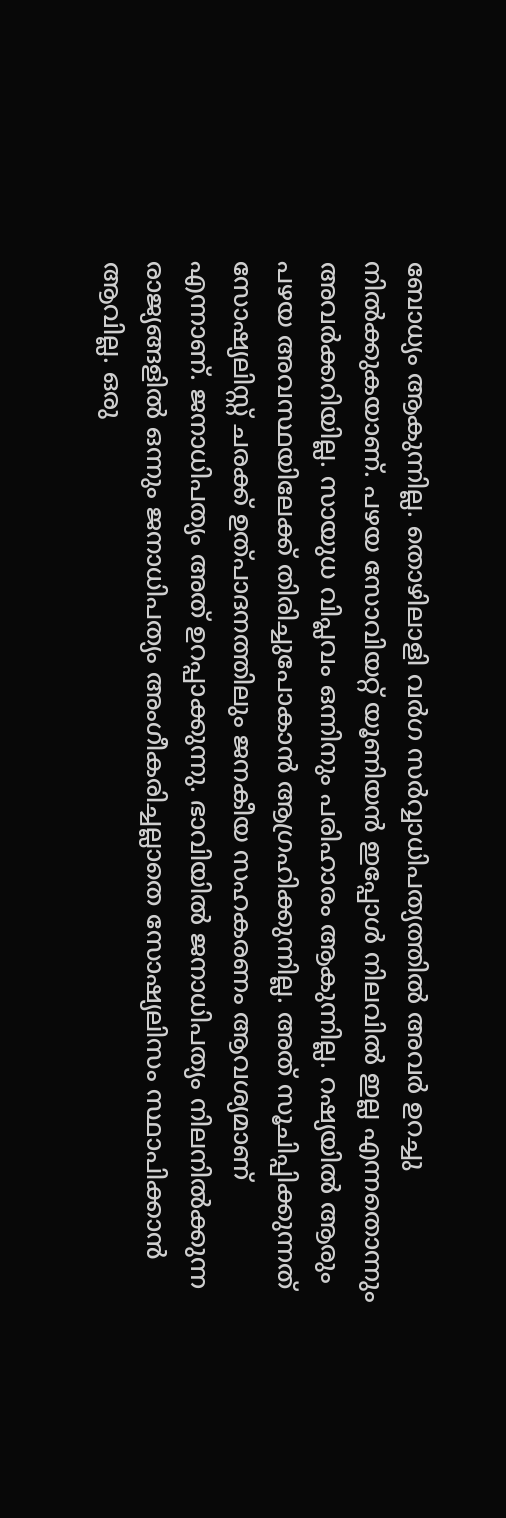ബോധ്യം ആകുന്നില്ല. തൊഴിലാളി വർഗ സർവ്വാധിപത്യത്തിൽ അവർ ഉറച്ചു നിൽക്കുകയാണ്. പഴയ സോവിയറ്റ് യൂണിയൻ ഇപ്പോൾ നിലവിൽ ഇല്ല എന്നതൊന്നും അവർക്കറിയില്ല. സായുധ വിപ്ലവം ഒന്നിനും പരിഹാരം ആകുന്നില്ല. റഷ്യയിൽ ആരും പഴയ അവസ്ഥയിലേക്ക് തിരിച്ചുപോകാൻ ആഗ്രഹിക്കുന്നില്ല. അത് സൂചിപ്പിക്കുന്നത് സോഷ്യലിസ്റ്റ് ചരക്ക് ഉത്പാദനത്തിലും ജനകീയ സഹകരണം ആവശ്യമാണ്‌ എന്നാണ്. ജനാധിപത്യം അത് ഉറപ്പാക്കുന്നു. ഭാവിയിൽ ജനാധിപത്യം നിലനിൽക്കുന്ന രാജ്യങ്ങളിൽ ഒന്നും ജനാധിപത്യം അംഗീകരിച്ചല്ലാതെ സോഷ്യലിസം സ്ഥാപിക്കാൻ ആവില്ല. ഒരു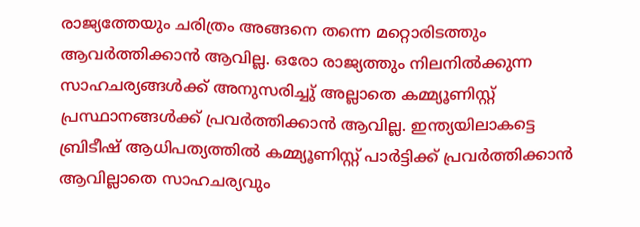രാജ്യത്തേയും ചരിത്രം അങ്ങനെ തന്നെ മറ്റൊരിടത്തും ആവർത്തിക്കാൻ ആവില്ല. ഒരോ രാജ്യത്തും നിലനിൽക്കുന്ന സാഹചര്യങ്ങൾക്ക് അനുസരിച്ചു് അല്ലാതെ കമ്മ്യൂണിസ്റ്റ് പ്രസ്ഥാനങ്ങൾക്ക് പ്രവർത്തിക്കാൻ ആവില്ല. ഇന്ത്യയിലാകട്ടെ ബ്രിടീഷ് ആധിപത്യത്തിൽ കമ്മ്യൂണിസ്റ്റ് പാർട്ടിക്ക് പ്രവർത്തിക്കാൻ ആവില്ലാതെ സാഹചര്യവും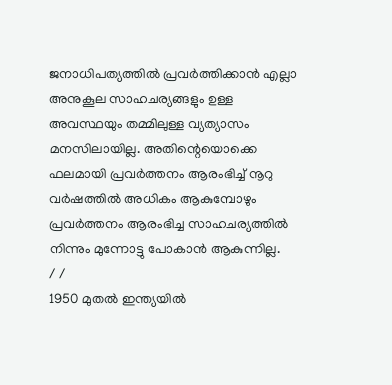ജനാധിപത്യത്തിൽ പ്രവർത്തിക്കാൻ എല്ലാ അനുകൂല സാഹചര്യങ്ങളും ഉള്ള അവസ്ഥയും തമ്മിലുള്ള വ്യത്യാസം മനസിലായില്ല. അതിന്റെയൊക്കെ ഫലമായി പ്രവർത്തനം ആരംഭിച്ച് നൂറു വർഷത്തിൽ അധികം ആകുമ്പോഴും പ്രവർത്തനം ആരംഭിച്ച സാഹചര്യത്തിൽ നിന്നും മുന്നോട്ടു പോകാൻ ആകുന്നില്ല.
/ /
1950 മുതൽ ഇന്ത്യയിൽ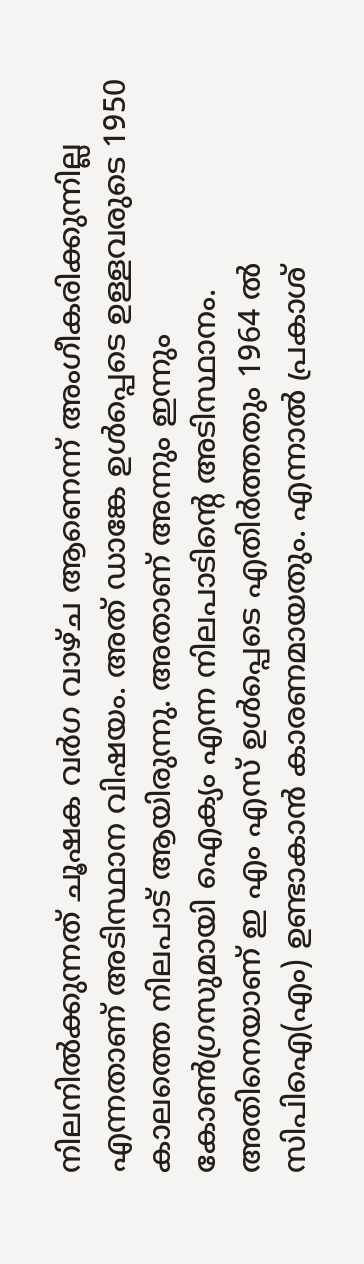നിലനിൽക്കുന്നത് ചൂഷക വർഗ വാഴ്ച ആണെന്ന് അംഗീകരിക്കുന്നില്ല എന്നതാണ് അടിസ്ഥാന വിഷയം. അത് ഡാങ്കേ ഉൾപ്പെടെ ഉള്ളവരുടെ 1950 കാലത്തെ നിലപാട് ആയിരുന്നു. അതാണ്‌ അന്നും ഇന്നും കോൺഗ്രസുമായി ഐക്യം എന്ന നിലപാടിന്റെ അടിസ്ഥാനം. അതിനെയാണ് ഇ എം എസ് ഉൾപ്പെടെ എതിർത്തതും 1964 ൽ സിപിഐ(എം) ഉണ്ടാകാൻ കാരണമായതും. എന്നാൽ പ്രകാശ്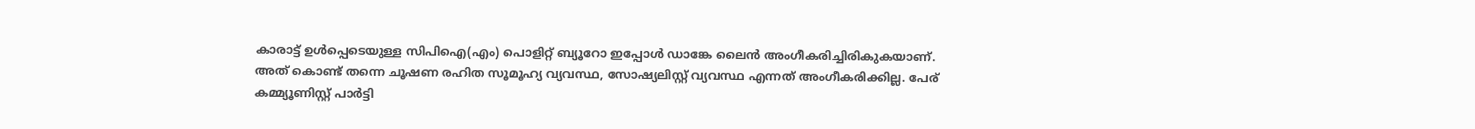കാരാട്ട് ഉൾപ്പെടെയുള്ള സിപിഐ(എം) പൊളിറ്റ് ബ്യൂറോ ഇപ്പോൾ ഡാങ്കേ ലൈൻ അംഗീകരിച്ചിരികുകയാണ്. അത് കൊണ്ട് തന്നെ ചൂഷണ രഹിത സൂമൂഹ്യ വ്യവസ്ഥ, സോഷ്യലിസ്റ്റ് വ്യവസ്ഥ എന്നത് അംഗീകരിക്കില്ല. പേര് കമ്മ്യൂണിസ്റ്റ് പാർട്ടി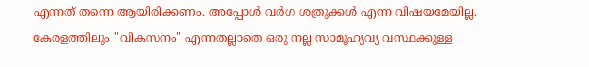എന്നത് തന്നെ ആയിരിക്കണം. അപ്പോൾ വർഗ ശത്രുക്കൾ എന്ന വിഷയമേയില്ല. കേരളത്തിലും "വികസനം" എന്നതല്ലാതെ ഒരു നല്ല സാമൂഹ്യവ്യ വസ്ഥക്കുള്ള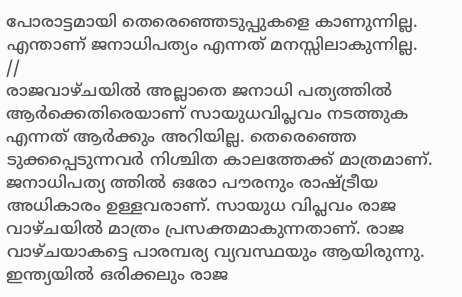പോരാട്ടമായി തെരെഞ്ഞെടുപ്പുകളെ കാണുന്നില്ല. എന്താണ് ജനാധിപത്യം എന്നത് മനസ്സിലാകുന്നില്ല.
//
രാജവാഴ്ചയിൽ അല്ലാതെ ജനാധി പത്യത്തിൽ ആർക്കെതിരെയാണ് സായുധവിപ്ലവം നടത്തുക എന്നത് ആർക്കും അറിയില്ല. തെരെഞ്ഞെ ടുക്കപ്പെടുന്നവർ നിശ്ചിത കാലത്തേക്ക് മാത്രമാണ്. ജനാധിപത്യ ത്തിൽ ഒരോ പൗരനും രാഷ്ട്രീയ അധികാരം ഉള്ളവരാണ്. സായുധ വിപ്ലവം രാജ വാഴ്ചയിൽ മാത്രം പ്രസക്തമാകുന്നതാണ്. രാജ വാഴ്ചയാകട്ടെ പാരമ്പര്യ വ്യവസ്ഥയും ആയിരുന്നു. ഇന്ത്യയിൽ ഒരിക്കലും രാജ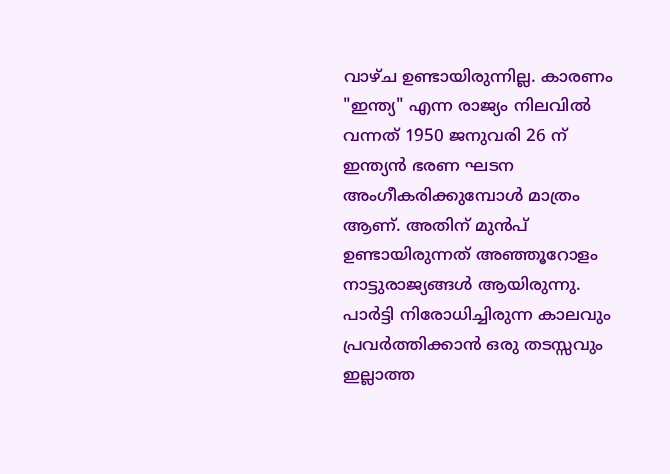വാഴ്ച ഉണ്ടായിരുന്നില്ല. കാരണം "ഇന്ത്യ" എന്ന രാജ്യം നിലവിൽ വന്നത് 1950 ജനുവരി 26 ന് ഇന്ത്യൻ ഭരണ ഘടന അംഗീകരിക്കുമ്പോൾ മാത്രം ആണ്. അതിന് മുൻപ് ഉണ്ടായിരുന്നത് അഞ്ഞൂറോളം നാട്ടുരാജ്യങ്ങൾ ആയിരുന്നു. പാർട്ടി നിരോധിച്ചിരുന്ന കാലവും പ്രവർത്തിക്കാൻ ഒരു തടസ്സവും ഇല്ലാത്ത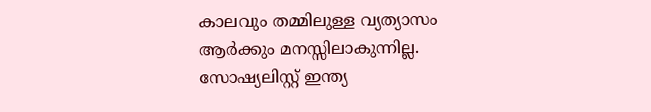കാലവും തമ്മിലുള്ള വ്യത്യാസം ആർക്കും മനസ്സിലാകുന്നില്ല. സോഷ്യലിസ്റ്റ് ഇന്ത്യ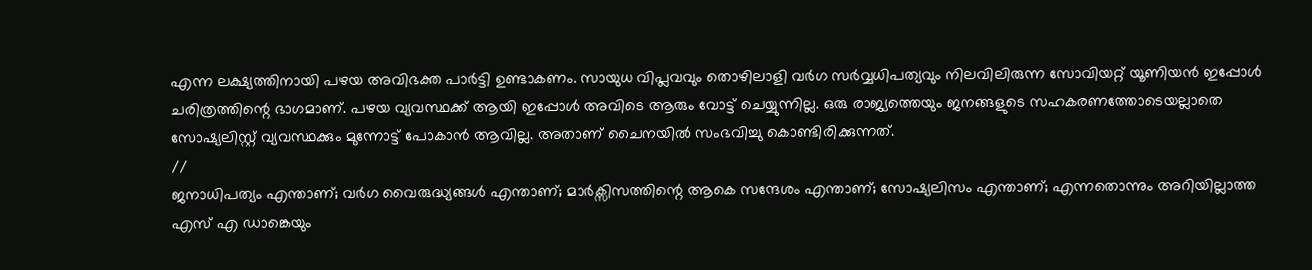എന്ന ലക്ഷ്യത്തിനായി പഴയ അവിഭക്ത പാർട്ടി ഉണ്ടാകണം. സായുധ വിപ്ലവവും തൊഴിലാളി വർഗ സർവ്വധിപത്യവും നിലവിലിരുന്ന സോവിയറ്റ് യൂണിയൻ ഇപ്പോൾ ചരിത്രത്തിന്റെ ഭാഗമാണ്. പഴയ വ്യവസ്ഥക്ക് ആയി ഇപ്പോൾ അവിടെ ആരും വോട്ട് ചെയ്യുന്നില്ല. ഒരു രാജ്യത്തെയും ജനങ്ങളുടെ സഹകരണത്തോടെയല്ലാതെ സോഷ്യലിസ്റ്റ് വ്യവസ്ഥക്കും മുന്നോട്ട് പോകാൻ ആവില്ല. അതാണ്‌ ചൈനയിൽ സംഭവിച്ചു കൊണ്ടിരിക്കുന്നത്.
//
ജനാധിപത്യം എന്താണ്; വർഗ വൈരുദ്ധ്യങ്ങൾ എന്താണ്; മാർക്സിസത്തിന്റെ ആകെ സന്ദേശം എന്താണ്; സോഷ്യലിസം എന്താണ്; എന്നതൊന്നും അറിയില്ലാത്ത എസ് എ ഡാങ്കെയും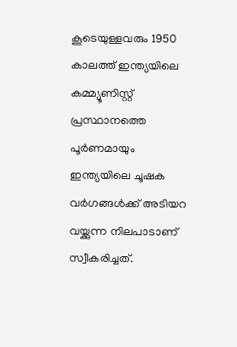കൂടെയുള്ളവരും 1950 കാലത്ത് ഇന്ത്യയിലെ കമ്മ്യൂണിസ്റ്റ് പ്രസ്ഥാനത്തെ പൂർണമായും ഇന്ത്യയിലെ ചൂഷക വർഗങ്ങൾക്ക് അടിയറ വയ്ക്കുന്ന നിലപാടാണ് സ്വീകരിച്ചത്.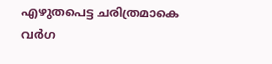എഴുതപെട്ട ചരിത്രമാകെ വർഗ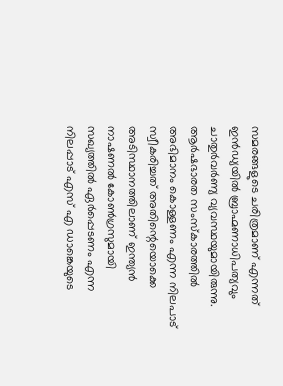സമരങ്ങളുടെ ചരിത്രമാണ് എന്നത് ഇൻഡ്യയിൽ ബ്രാഹ്മണാധിപത്യവും ചാതുർവർണ്യ വ്യവസ്ഥയുമായിരുന്നു. ആർഷഭാരത സംസ്കാരത്തിൽ അഭിമാനം കൊള്ളണം എന്ന നിലപാട് സ്വീകരിച്ചത് അതിന്റെയൊക്കെ അടിസ്ഥാനത്തിലാണ് ഇന്ത്യൻ നാഷണൽ കോൺഗ്രസുമായി സഖ്യത്തിൽ ഏർപ്പെടണം എന്ന നിലപ്പാട് എസ് എ ഡാങ്കെയുടെ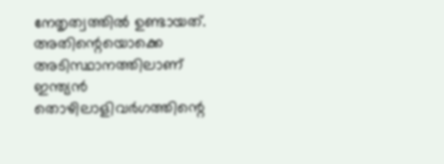നേതൃത്വത്തിൽ ഉണ്ടായത്. അതിന്റെയൊക്കെ അടിസ്ഥാനത്തിലാണ് ഇന്ത്യൻ തൊഴിലാളിവർഗത്തിന്റെ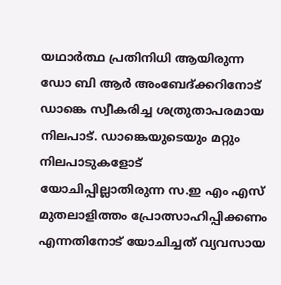യഥാർത്ഥ പ്രതിനിധി ആയിരുന്ന ഡോ ബി ആർ അംബേദ്ക്കറിനോട് ഡാങ്കെ സ്വീകരിച്ച ശത്രുതാപരമായ നിലപാട്. ഡാങ്കെയുടെയും മറ്റും നിലപാടുകളോട് യോചിപ്പില്ലാതിരുന്ന സ.ഇ എം എസ് മുതലാളിത്തം പ്രോത്സാഹിപ്പിക്കണം എന്നതിനോട് യോചിച്ചത് വ്യവസായ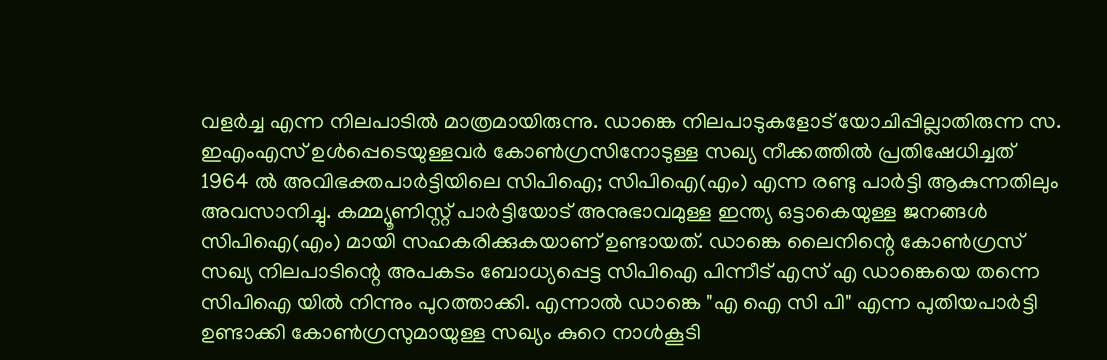വളർച്ച എന്ന നിലപാടിൽ മാത്രമായിരുന്നു. ഡാങ്കെ നിലപാടുകളോട് യോചിപ്പില്ലാതിരുന്ന സ. ഇഎംഎസ് ഉൾപ്പെടെയുള്ളവർ കോൺഗ്രസിനോടുള്ള സഖ്യ നീക്കത്തിൽ പ്രതിഷേധിച്ചത് 1964 ൽ അവിഭക്തപാർട്ടിയിലെ സിപിഐ; സിപിഐ(എം) എന്ന രണ്ടു പാർട്ടി ആകുന്നതിലും അവസാനിച്ചു. കമ്മ്യൂണിസ്റ്റ് പാർട്ടിയോട് അനുഭാവമുള്ള ഇന്ത്യ ഒട്ടാകെയുള്ള ജനങ്ങൾ സിപിഐ(എം) മായി സഹകരിക്കുകയാണ് ഉണ്ടായത്. ഡാങ്കെ ലൈനിന്റെ കോൺഗ്രസ് സഖ്യ നിലപാടിന്റെ അപകടം ബോധ്യപ്പെട്ട സിപിഐ പിന്നീട് എസ് എ ഡാങ്കെയെ തന്നെ സിപിഐ യിൽ നിന്നും പുറത്താക്കി. എന്നാൽ ഡാങ്കെ "എ ഐ സി പി" എന്ന പുതിയപാർട്ടി ഉണ്ടാക്കി കോൺഗ്രസുമായുള്ള സഖ്യം കുറെ നാൾകൂടി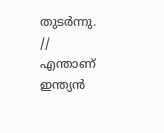തുടർന്നു.
//
എന്താണ് ഇന്ത്യൻ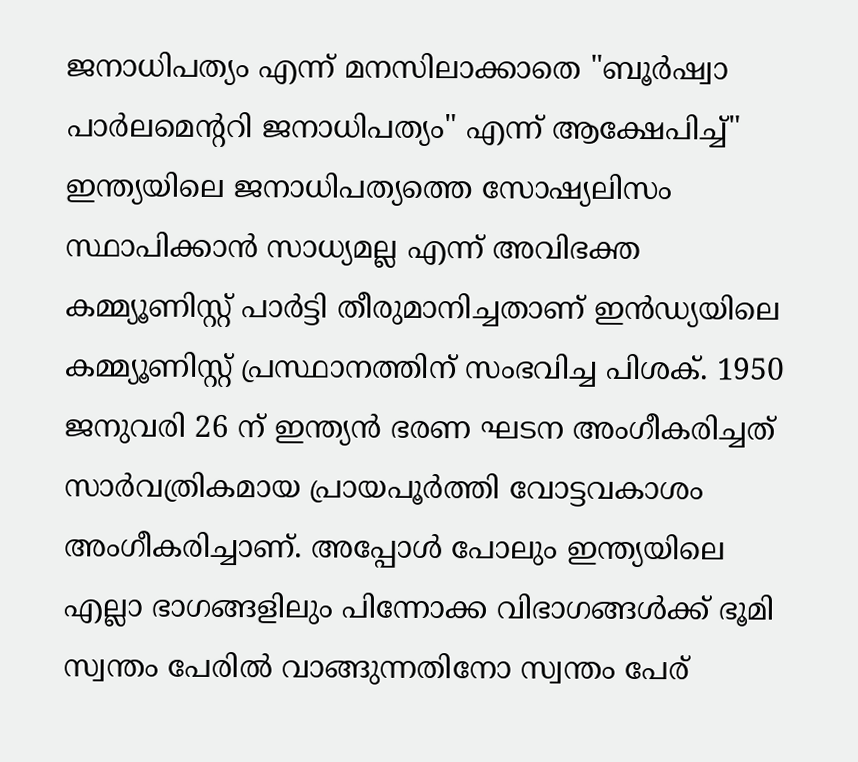ജനാധിപത്യം എന്ന് മനസിലാക്കാതെ "ബൂർഷ്വാ പാർലമെന്ററി ജനാധിപത്യം" എന്ന് ആക്ഷേപിച്ച്" ഇന്ത്യയിലെ ജനാധിപത്യത്തെ സോഷ്യലിസം സ്ഥാപിക്കാൻ സാധ്യമല്ല എന്ന് അവിഭക്ത കമ്മ്യൂണിസ്റ്റ് പാർട്ടി തീരുമാനിച്ചതാണ് ഇൻഡ്യയിലെ കമ്മ്യൂണിസ്റ്റ് പ്രസ്ഥാനത്തിന് സംഭവിച്ച പിശക്. 1950 ജനുവരി 26 ന് ഇന്ത്യൻ ഭരണ ഘടന അംഗീകരിച്ചത് സാർവത്രികമായ പ്രായപൂർത്തി വോട്ടവകാശം അംഗീകരിച്ചാണ്. അപ്പോൾ പോലും ഇന്ത്യയിലെ എല്ലാ ഭാഗങ്ങളിലും പിന്നോക്ക വിഭാഗങ്ങൾക്ക് ഭൂമി സ്വന്തം പേരിൽ വാങ്ങുന്നതിനോ സ്വന്തം പേര്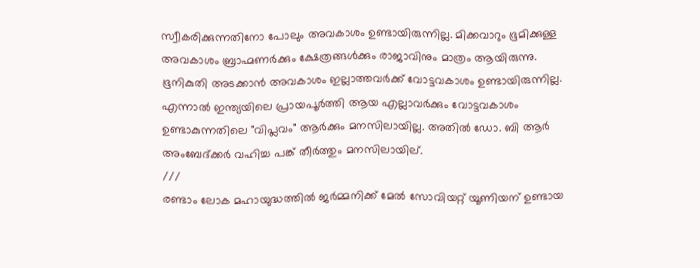സ്വീകരിക്കുന്നതിനോ പോലും അവകാശം ഉണ്ടായിരുന്നില്ല. മിക്കവാറും ഭൂമിക്കുള്ള അവകാശം ബ്രാഹ്മണർക്കും ക്ഷേത്രങ്ങൾക്കും രാജാവിനും മാത്രം ആയിരുന്നു. ഭൂനികുതി അടക്കാൻ അവകാശം ഇല്ലാത്തവർക്ക് വോട്ടവകാശം ഉണ്ടായിരുന്നില്ല. എന്നാൽ ഇന്ത്യയിലെ പ്രായപൂർത്തി ആയ എല്ലാവർക്കും വോട്ടവകാശം ഉണ്ടാകുന്നതിലെ "വിപ്ലവം" ആർക്കും മനസിലായില്ല. അതിൽ ഡോ. ബി ആർ അംബേദ്ക്കർ വഹിച്ച പങ്ക് തീർത്തും മനസിലായില്.
///
രണ്ടാം ലോക മഹായുദ്ധത്തിൽ ജർമ്മനിക്ക് മേൽ സോവിയറ്റ് യൂണിയന് ഉണ്ടായ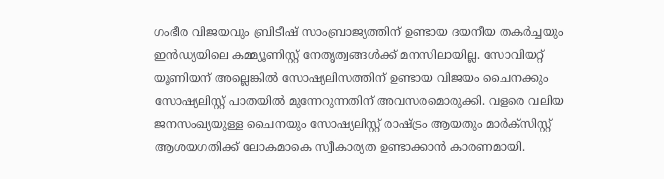ഗംഭീര വിജയവും ബ്രിടീഷ് സാംബ്രാജ്യത്തിന് ഉണ്ടായ ദയനീയ തകർച്ചയും ഇൻഡ്യയിലെ കമ്മ്യൂണിസ്റ്റ് നേതൃത്വങ്ങൾക്ക് മനസിലായില്ല. സോവിയറ്റ് യൂണിയന് അല്ലെങ്കിൽ സോഷ്യലിസത്തിന് ഉണ്ടായ വിജയം ചൈനക്കും സോഷ്യലിസ്റ്റ് പാതയിൽ മുന്നേറുന്നതിന് അവസരമൊരുക്കി. വളരെ വലിയ ജനസംഖ്യയുള്ള ചൈനയും സോഷ്യലിസ്റ്റ് രാഷ്ട്രം ആയതും മാർക്സിസ്റ്റ് ആശയഗതിക്ക്‌ ലോകമാകെ സ്വീകാര്യത ഉണ്ടാക്കാൻ കാരണമായി.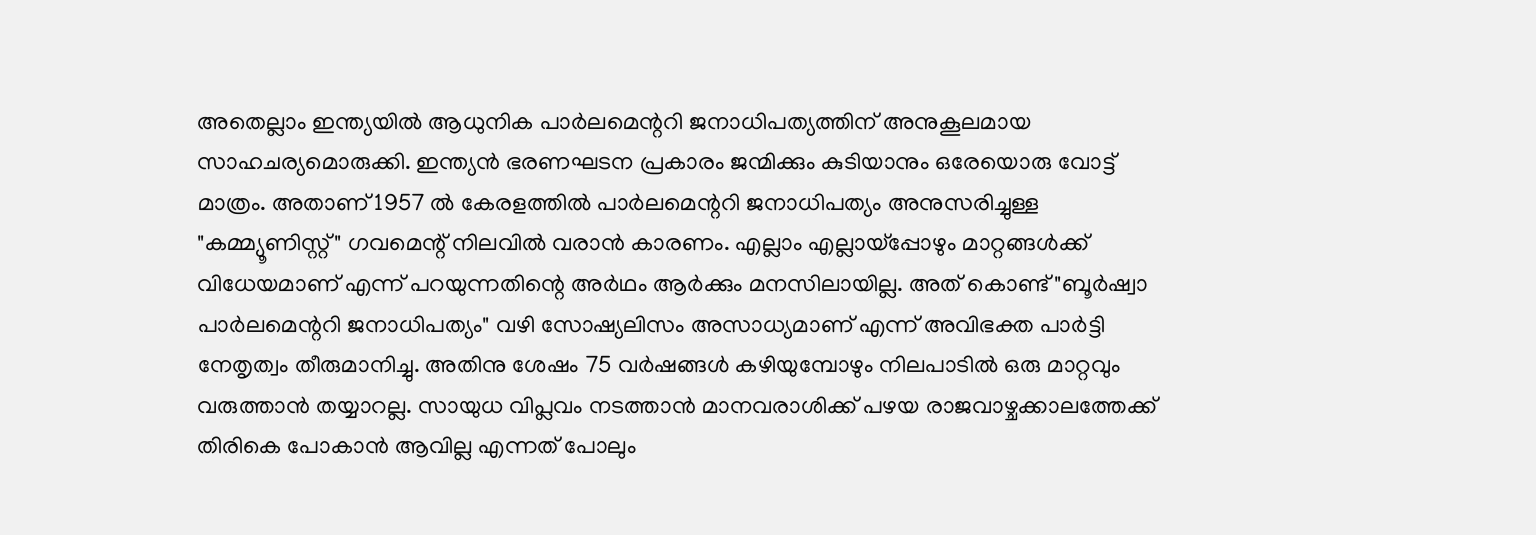അതെല്ലാം ഇന്ത്യയിൽ ആധുനിക പാർലമെന്ററി ജനാധിപത്യത്തിന് അനുകൂലമായ സാഹചര്യമൊരുക്കി. ഇന്ത്യൻ ഭരണഘടന പ്രകാരം ജന്മിക്കും കുടിയാനും ഒരേയൊരു വോട്ട് മാത്രം. അതാണ് 1957 ൽ കേരളത്തിൽ പാർലമെന്ററി ജനാധിപത്യം അനുസരിച്ചുള്ള "കമ്മ്യൂണിസ്റ്റ്" ഗവമെന്റ് നിലവിൽ വരാൻ കാരണം. എല്ലാം എല്ലായ്പ്പോഴും മാറ്റങ്ങൾക്ക് വിധേയമാണ് എന്ന് പറയുന്നതിന്റെ അർഥം ആർക്കും മനസിലായില്ല. അത് കൊണ്ട് "ബൂർഷ്വാ പാർലമെന്ററി ജനാധിപത്യം" വഴി സോഷ്യലിസം അസാധ്യമാണ് എന്ന് അവിഭക്ത പാർട്ടി നേതൃത്വം തീരുമാനിച്ചു. അതിനു ശേഷം 75 വർഷങ്ങൾ കഴിയുമ്പോഴും നിലപാടിൽ ഒരു മാറ്റവും വരുത്താൻ തയ്യാറല്ല. സായുധ വിപ്ലവം നടത്താൻ മാനവരാശിക്ക് പഴയ രാജവാഴ്ചക്കാലത്തേക്ക് തിരികെ പോകാൻ ആവില്ല എന്നത് പോലും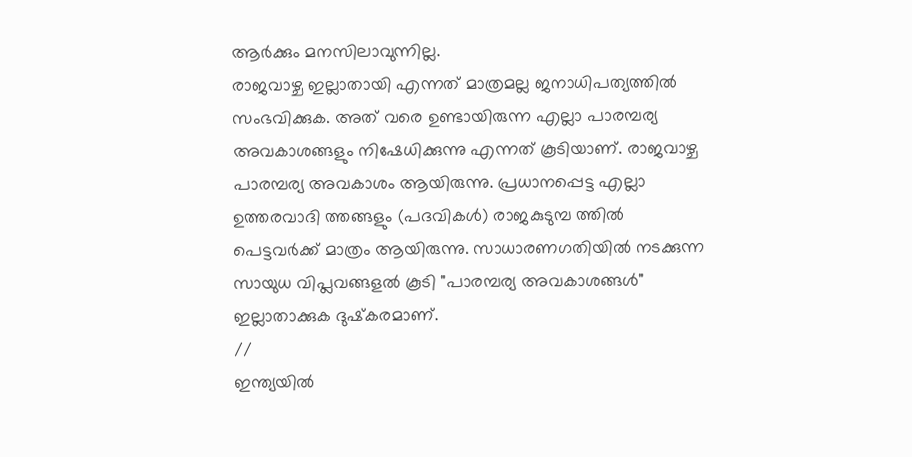ആർക്കും മനസിലാവുന്നില്ല.
രാജവാഴ്ച ഇല്ലാതായി എന്നത് മാത്രമല്ല ജനാധിപത്യത്തിൽ സംഭവിക്കുക. അത് വരെ ഉണ്ടായിരുന്ന എല്ലാ പാരമ്പര്യ അവകാശങ്ങളും നിഷേധിക്കുന്നു എന്നത് കൂടിയാണ്. രാജവാഴ്ച പാരമ്പര്യ അവകാശം ആയിരുന്നു. പ്രധാനപ്പെട്ട എല്ലാ ഉത്തരവാദി ത്തങ്ങളും (പദവികൾ) രാജകുടുമ്പ ത്തിൽ പെട്ടവർക്ക് മാത്രം ആയിരുന്നു. സാധാരണഗതിയിൽ നടക്കുന്ന സായുധ വിപ്ലവങ്ങളൽ കൂടി "പാരമ്പര്യ അവകാശങ്ങൾ" ഇല്ലാതാക്കുക ദുഷ്‌കരമാണ്.
//
ഇന്ത്യയിൽ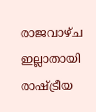രാജവാഴ്ച ഇല്ലാതായി രാഷ്ട്രീയ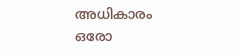അധികാരം ഒരോ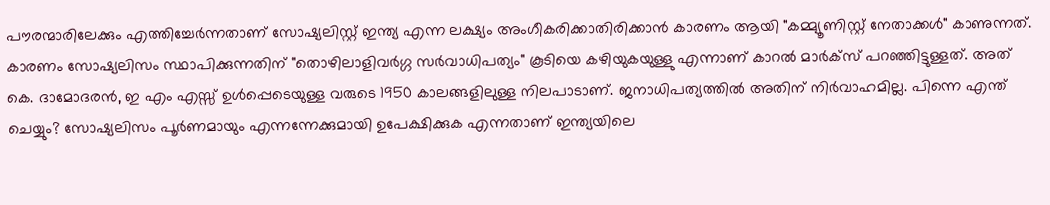പൗരന്മാരിലേക്കും എത്തിച്ചേർന്നതാണ് സോഷ്യലിസ്റ്റ് ഇന്ത്യ എന്ന ലക്ഷ്യം അംഗീകരിക്കാതിരിക്കാൻ കാരണം ആയി "കമ്മ്യൂണിസ്റ്റ് നേതാക്കൾ" കാണുന്നത്. കാരണം സോഷ്യലിസം സ്ഥാപിക്കുന്നതിന് "തൊഴിലാളിവർഗ്ഗ സർവാധിപത്യം" കൂടിയെ കഴിയുകയുള്ളു എന്നാണ് കാറൽ മാർക്സ് പറഞ്ഞിട്ടുള്ളത്. അത് കെ. ദാമോദരൻ, ഇ എം എസ്സ് ഉൾപ്പെടെയുള്ള വരുടെ 1950 കാലങ്ങളിലുള്ള നിലപാടാണ്. ജനാധിപത്യത്തിൽ അതിന് നിർവാഹമില്ല. പിന്നെ എന്ത് ചെയ്യും? സോഷ്യലിസം പൂർണമായും എന്നന്നേക്കുമായി ഉപേക്ഷിക്കുക എന്നതാണ് ഇന്ത്യയിലെ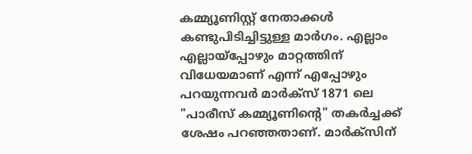കമ്മ്യൂണിസ്റ്റ് നേതാക്കൾ കണ്ടുപിടിച്ചിട്ടുള്ള മാർഗം. എല്ലാം എല്ലായ്പ്പോഴും മാറ്റത്തിന് വിധേയമാണ് എന്ന് എപ്പോഴും പറയുന്നവർ മാർക്സ് 1871 ലെ "പാരീസ് കമ്മ്യൂണിന്റെ" തകർച്ചക്ക് ശേഷം പറഞ്ഞതാണ്. മാർക്സിന്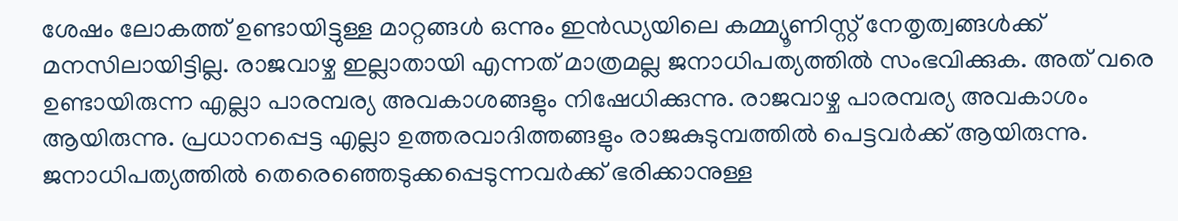ശേഷം ലോകത്ത്‌ ഉണ്ടായിട്ടുള്ള മാറ്റങ്ങൾ ഒന്നും ഇൻഡ്യയിലെ കമ്മ്യൂണിസ്റ്റ് നേതൃത്വങ്ങൾക്ക് മനസിലായിട്ടില്ല. രാജവാഴ്ച ഇല്ലാതായി എന്നത് മാത്രമല്ല ജനാധിപത്യത്തിൽ സംഭവിക്കുക. അത് വരെ ഉണ്ടായിരുന്ന എല്ലാ പാരമ്പര്യ അവകാശങ്ങളും നിഷേധിക്കുന്നു. രാജവാഴ്ച പാരമ്പര്യ അവകാശം ആയിരുന്നു. പ്രധാനപ്പെട്ട എല്ലാ ഉത്തരവാദിത്തങ്ങളും രാജകുടുമ്പത്തിൽ പെട്ടവർക്ക് ആയിരുന്നു. ജനാധിപത്യത്തിൽ തെരെഞ്ഞെടുക്കപ്പെടുന്നവർക്ക് ഭരിക്കാനുള്ള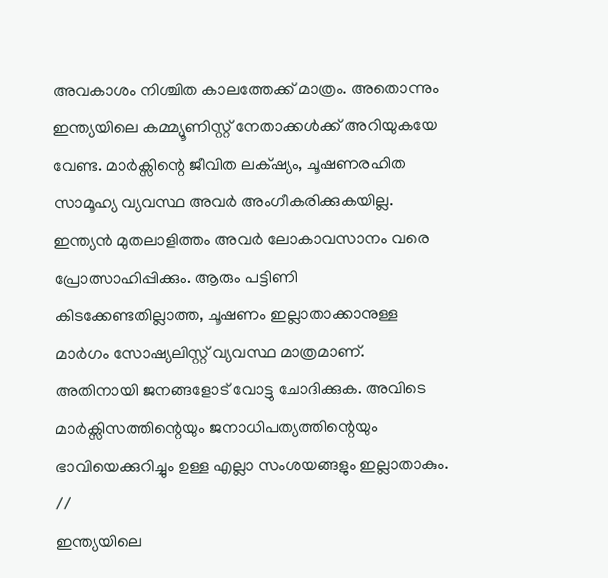അവകാശം നിശ്ചിത കാലത്തേക്ക് മാത്രം. അതൊന്നും ഇന്ത്യയിലെ കമ്മ്യൂണിസ്റ്റ് നേതാക്കൾക്ക്‌ അറിയുകയേ വേണ്ട. മാർക്സിന്റെ ജീവിത ലക്‌ഷ്യം, ചൂഷണരഹിത സാമൂഹ്യ വ്യവസ്ഥ അവർ അംഗീകരിക്കുകയില്ല. ഇന്ത്യൻ മുതലാളിത്തം അവർ ലോകാവസാനം വരെ പ്രോത്സാഹിപ്പിക്കും. ആരും പട്ടിണി കിടക്കേണ്ടതില്ലാത്ത, ചൂഷണം ഇല്ലാതാക്കാനുള്ള മാർഗം സോഷ്യലിസ്റ്റ് വ്യവസ്ഥ മാത്രമാണ്. അതിനായി ജനങ്ങളോട് വോട്ടു ചോദിക്കുക. അവിടെ മാർക്സിസത്തിന്റെയും ജനാധിപത്യത്തിന്റെയും ഭാവിയെക്കുറിച്ചും ഉള്ള എല്ലാ സംശയങ്ങളും ഇല്ലാതാകും.
//
ഇന്ത്യയിലെ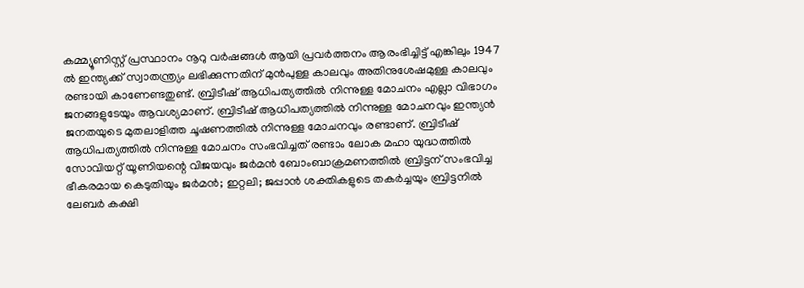കമ്മ്യൂണിസ്റ്റ് പ്രസ്ഥാനം നൂറു വർഷങ്ങൾ ആയി പ്രവർത്തനം ആരംഭിച്ചിട്ട് എങ്കിലും 1947 ൽ ഇന്ത്യക്ക് സ്വാതന്ത്ര്യം ലഭിക്കുന്നതിന് മുൻപുള്ള കാലവും അതിനുശേഷമുള്ള കാലവും രണ്ടായി കാണേണ്ടതുണ്ട്. ബ്രിടീഷ് ആധിപത്യത്തിൽ നിന്നുള്ള മോചനം എല്ലാ വിഭാഗം ജനങ്ങളുടേയും ആവശ്യമാണ്. ബ്രിടീഷ് ആധിപത്യത്തിൽ നിന്നുള്ള മോചനവും ഇന്ത്യൻ ജനതയുടെ മുതലാളിത്ത ചൂഷണത്തിൽ നിന്നുള്ള മോചനവും രണ്ടാണ്. ബ്രിടീഷ് ആധിപത്യത്തിൽ നിന്നുള്ള മോചനം സംഭവിച്ചത് രണ്ടാം ലോക മഹാ യുദ്ധത്തിൽ സോവിയറ്റ് യൂണിയന്റെ വിജയവും ജർമൻ ബോംബാക്രമണത്തിൽ ബ്രിട്ടന് സംഭവിച്ച ഭീകരമായ കെടുതിയും ജർമൻ; ഇറ്റലി; ജപ്പാൻ ശക്തികളുടെ തകർച്ചയും ബ്രിട്ടനിൽ ലേബർ കക്ഷി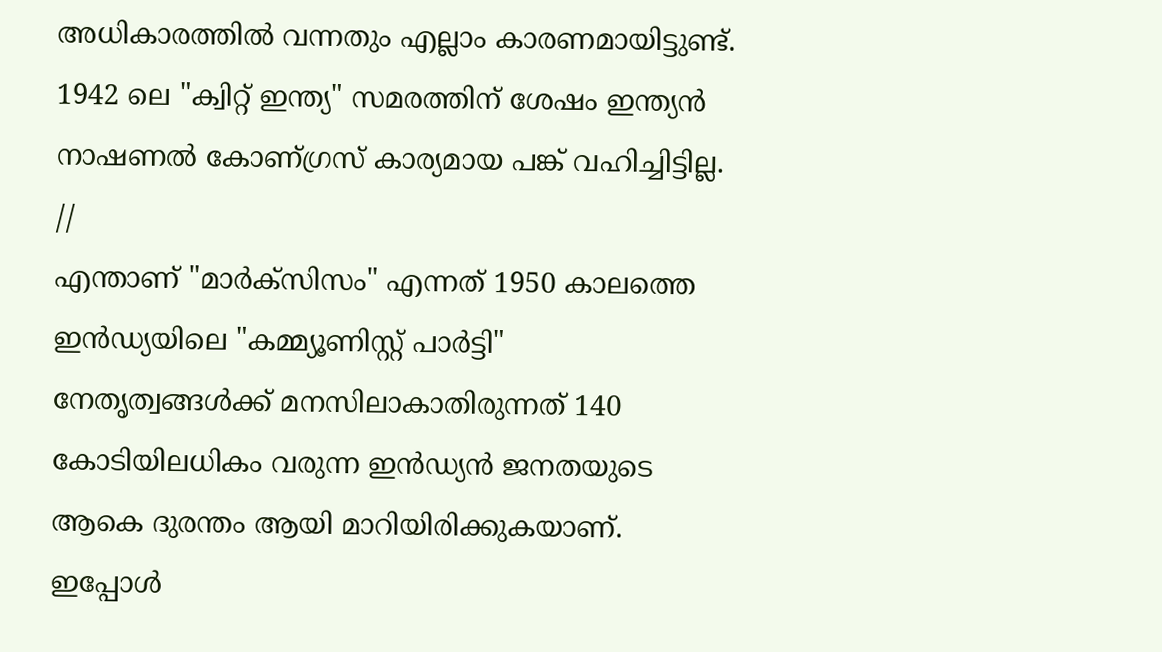അധികാരത്തിൽ വന്നതും എല്ലാം കാരണമായിട്ടുണ്ട്. 1942 ലെ "ക്വിറ്റ് ഇന്ത്യ" സമരത്തിന് ശേഷം ഇന്ത്യൻ നാഷണൽ കോണ്ഗ്രസ് കാര്യമായ പങ്ക് വഹിച്ചിട്ടില്ല.
//
എന്താണ് "മാർക്സിസം" എന്നത് 1950 കാലത്തെ ഇൻഡ്യയിലെ "കമ്മ്യൂണിസ്റ്റ് പാർട്ടി" നേതൃത്വങ്ങൾക്ക് മനസിലാകാതിരുന്നത് 140 കോടിയിലധികം വരുന്ന ഇൻഡ്യൻ ജനതയുടെ ആകെ ദുരന്തം ആയി മാറിയിരിക്കുകയാണ്. ഇപ്പോൾ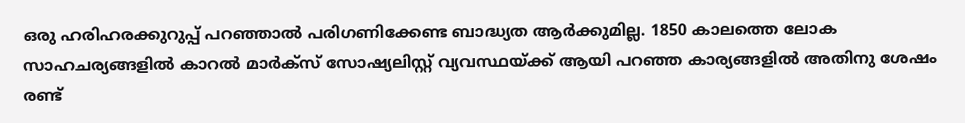ഒരു ഹരിഹരക്കുറുപ്പ് പറഞ്ഞാൽ പരിഗണിക്കേണ്ട ബാദ്ധ്യത ആർക്കുമില്ല. 1850 കാലത്തെ ലോക സാഹചര്യങ്ങളിൽ കാറൽ മാർക്സ് സോഷ്യലിസ്റ്റ് വ്യവസ്ഥയ്ക്ക് ആയി പറഞ്ഞ കാര്യങ്ങളിൽ അതിനു ശേഷം രണ്ട്‌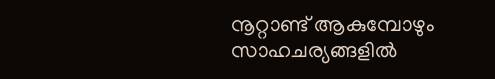നൂറ്റാണ്ട് ആകുമ്പോഴും സാഹചര്യങ്ങളിൽ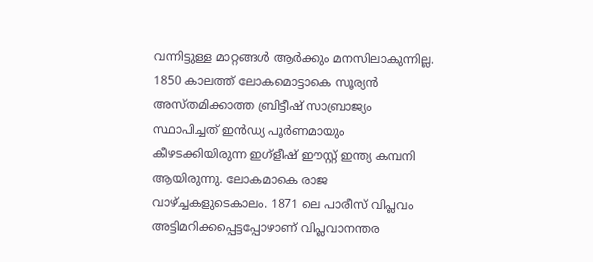വന്നിട്ടുള്ള മാറ്റങ്ങൾ ആർക്കും മനസിലാകുന്നില്ല. 1850 കാലത്ത് ലോകമൊട്ടാകെ സൂര്യൻ അസ്തമിക്കാത്ത ബ്രിട്ടീഷ് സാബ്രാജ്യം സ്ഥാപിച്ചത് ഇൻഡ്യ പൂർണമായും കീഴടക്കിയിരുന്ന ഇഗ്ളീഷ് ഈസ്റ്റ് ഇന്ത്യ കമ്പനി ആയിരുന്നു. ലോകമാകെ രാജ വാഴ്ച്ചകളുടെകാലം. 1871 ലെ പാരീസ് വിപ്ലവം അട്ടിമറിക്കപ്പെട്ടപ്പോഴാണ് വിപ്ലവാനന്തര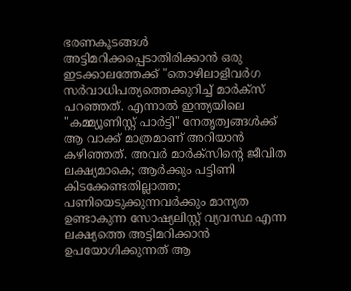ഭരണകൂടങ്ങൾ അട്ടിമറിക്കപ്പെടാതിരിക്കാൻ ഒരു ഇടക്കാലത്തേക്ക് "തൊഴിലാളിവർഗ സർവാധിപത്യത്തെക്കുറിച്ച് മാർക്സ് പറഞ്ഞത്. എന്നാൽ ഇന്ത്യയിലെ "കമ്മ്യൂണിസ്റ്റ് പാർട്ടി" നേതൃത്വങ്ങൾക്ക് ആ വാക്ക് മാത്രമാണ് അറിയാൻ കഴിഞ്ഞത്. അവർ മാർക്സിന്റെ ജീവിത ലക്ഷ്യമാകെ; ആർക്കും പട്ടിണി കിടക്കേണ്ടതില്ലാത്ത; പണിയെടുക്കുന്നവർക്കും മാന്യത ഉണ്ടാകുന്ന സോഷ്യലിസ്റ്റ് വ്യവസ്ഥ എന്ന ലക്ഷ്യത്തെ അട്ടിമറിക്കാൻ ഉപയോഗിക്കുന്നത് ആ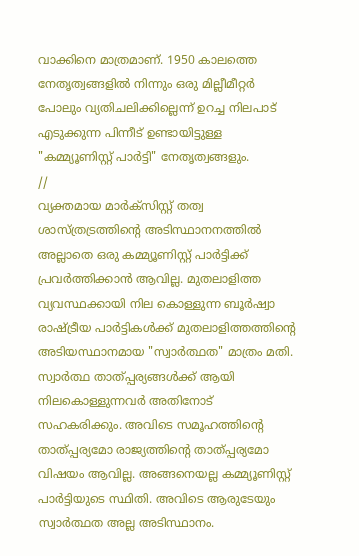വാക്കിനെ മാത്രമാണ്. 1950 കാലത്തെ നേതൃത്വങ്ങളിൽ നിന്നും ഒരു മില്ലീമീറ്റർ പോലും വ്യതിചലിക്കില്ലെന്ന് ഉറച്ച നിലപാട് എടുക്കുന്ന പിന്നീട് ഉണ്ടായിട്ടുള്ള "കമ്മ്യൂണിസ്റ്റ് പാർട്ടി" നേതൃത്വങ്ങളും.
//
വ്യക്തമായ മാർക്സിസ്റ്റ് തത്വ ശാസ്ത്രട്രത്തിന്റെ അടിസ്ഥാനനത്തിൽ അല്ലാതെ ഒരു കമ്മ്യൂണിസ്റ്റ് പാർട്ടിക്ക് പ്രവർത്തിക്കാൻ ആവില്ല. മുതലാളിത്ത വ്യവസ്ഥക്കായി നില കൊള്ളുന്ന ബൂർഷ്വാ രാഷ്ട്രീയ പാർട്ടികൾക്ക് മുതലാളിത്തത്തിന്റെ അടിയസ്ഥാനമായ "സ്വാർത്ഥത" മാത്രം മതി. സ്വാർത്ഥ താത്പ്പര്യങ്ങൾക്ക് ആയി നിലകൊള്ളുന്നവർ അതിനോട് സഹകരിക്കും. അവിടെ സമൂഹത്തിന്റെ താത്പ്പര്യമോ രാജ്യത്തിന്റെ താത്പ്പര്യമോ വിഷയം ആവില്ല. അങ്ങനെയല്ല കമ്മ്യൂണിസ്റ്റ് പാർട്ടിയുടെ സ്ഥിതി. അവിടെ ആരുടേയും സ്വാർത്ഥത അല്ല അടിസ്ഥാനം.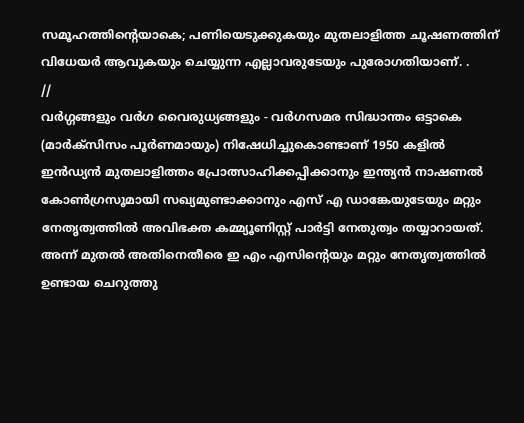സമൂഹത്തിന്റെയാകെ; പണിയെടുക്കുകയും മുതലാളിത്ത ചൂഷണത്തിന് വിധേയർ ആവുകയും ചെയ്യുന്ന എല്ലാവരുടേയും പുരോഗതിയാണ്. .
//
വർഗ്ഗങ്ങളും വർഗ വൈരുധ്യങ്ങളും - വർഗസമര സിദ്ധാന്തം ഒട്ടാകെ (മാർക്സിസം പൂർണമായും) നിഷേധിച്ചുകൊണ്ടാണ് 1950 കളിൽ ഇൻഡ്യൻ മുതലാളിത്തം പ്രോത്സാഹിക്കപ്പിക്കാനും ഇന്ത്യൻ നാഷണൽ കോൺഗ്രസൂമായി സഖ്യമുണ്ടാക്കാനും എസ്‌ എ ഡാങ്കേയുടേയും മറ്റും നേതൃത്വത്തിൽ അവിഭക്ത കമ്മ്യൂണിസ്റ്റ് പാർട്ടി നേതുത്വം തയ്യാറായത്. അന്ന് മുതൽ അതിനെതീരെ ഇ എം എസിന്റെയും മറ്റും നേതൃത്വത്തിൽ ഉണ്ടായ ചെറുത്തു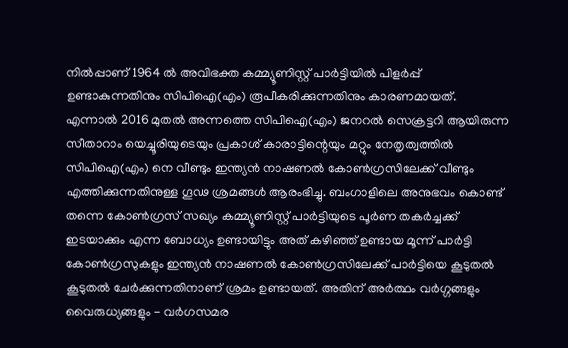നിൽപ്പാണ് 1964 ൽ അവിഭക്ത കമ്മ്യൂണിസ്റ്റ് പാർട്ടിയിൽ പിളർപ്പ് ഉണ്ടാകുന്നതിനും സിപിഐ(എം) രൂപീകരിക്കുന്നതിനും കാരണമായത്. എന്നാൽ 2016 മുതൽ അന്നത്തെ സിപിഐ(എം) ജനറൽ സെക്രട്ടറി ആയിരുന്ന സീതാറാം യെച്ചൂരിയുടെയും പ്രകാശ് കാരാട്ടിന്റെയും മറ്റും നേതൃത്വത്തിൽ സിപിഐ(എം) നെ വീണ്ടും ഇന്ത്യൻ നാഷണൽ കോൺഗ്രസിലേക്ക് വീണ്ടും എത്തിക്കുന്നതിനുള്ള ഗൂഢ ശ്രമങ്ങൾ ആരംഭിച്ചു. ബംഗാളിലെ അനുഭവം കൊണ്ട് തന്നെ കോൺഗ്രസ് സഖ്യം കമ്മ്യൂണിസ്റ്റ് പാർട്ടിയുടെ പൂർണ തകർച്ചക്ക് ഇടയാക്കും എന്ന ബോധ്യം ഉണ്ടായിട്ടും അത് കഴിഞ്ഞ് ഉണ്ടായ മൂന്ന് പാർട്ടി കോൺഗ്രസുകളും ഇന്ത്യൻ നാഷണൽ കോൺഗ്രസിലേക്ക് പാർട്ടിയെ കൂടുതൽ കൂടുതൽ ചേർക്കുന്നതിനാണ് ശ്രമം ഉണ്ടായത്. അതിന് അർത്ഥം വർഗ്ഗങ്ങളും വൈരുധ്യങ്ങളും - വർഗസമര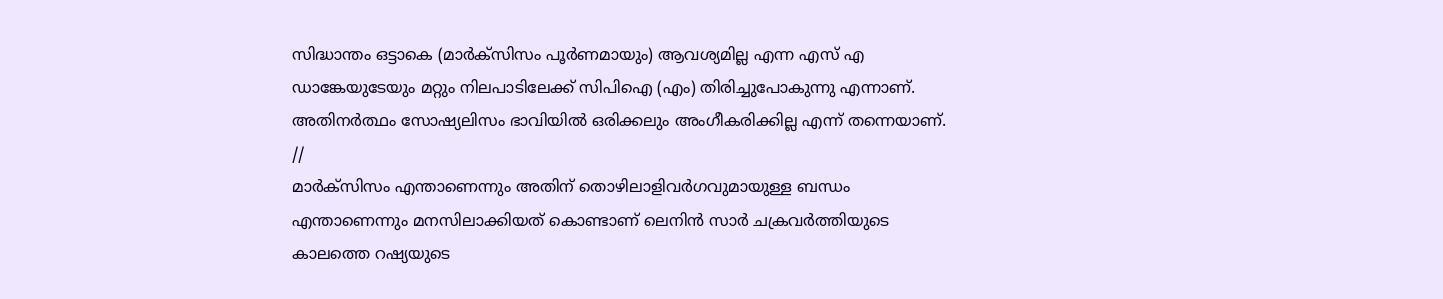സിദ്ധാന്തം ഒട്ടാകെ (മാർക്സിസം പൂർണമായും) ആവശ്യമില്ല എന്ന എസ്‌ എ ഡാങ്കേയുടേയും മറ്റും നിലപാടിലേക്ക് സിപിഐ (എം) തിരിച്ചുപോകുന്നു എന്നാണ്. അതിനർത്ഥം സോഷ്യലിസം ഭാവിയിൽ ഒരിക്കലും അംഗീകരിക്കില്ല എന്ന് തന്നെയാണ്.
//
മാർക്സിസം എന്താണെന്നും അതിന് തൊഴിലാളിവർഗവുമായുള്ള ബന്ധം എന്താണെന്നും മനസിലാക്കിയത്‌ കൊണ്ടാണ് ലെനിൻ സാർ ചക്രവർത്തിയുടെ കാലത്തെ റഷ്യയുടെ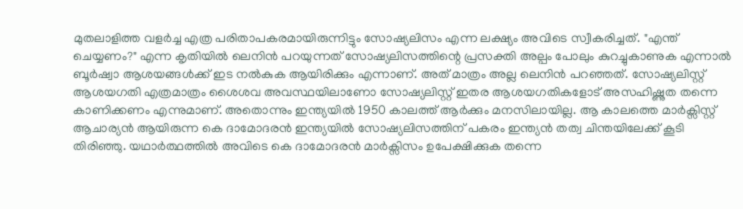മുതലാളിത്ത വളർച്ച എത്ര പരിതാപകരമായിരുന്നിട്ടും സോഷ്യലിസം എന്ന ലക്ഷ്യം അവിടെ സ്വീകരിച്ചത്. "എന്ത് ചെയ്യണം?" എന്ന കൃതിയിൽ ലെനിൻ പറയുന്നത് സോഷ്യലിസത്തിന്റെ പ്രസക്തി അല്പം പോലും കുറച്ചുകാണുക എന്നാൽ ബൂർഷ്വാ ആശയങ്ങൾക്ക് ഇട നൽകുക ആയിരിക്കും എന്നാണ്. അത് മാത്രം അല്ല ലെനിൻ പറഞ്ഞത്. സോഷ്യലിസ്റ്റ് ആശയഗതി എത്രമാത്രം ശൈശവ അവസ്ഥയിലാണോ സോഷ്യലിസ്റ്റ് ഇതര ആശയഗതികളോട് അസഹിഷ്ണുത തന്നെ കാണിക്കണം എന്നുമാണ്. അതൊന്നും ഇന്ത്യയിൽ 1950 കാലത്ത് ആർക്കും മനസിലായില്ല. ആ കാലത്തെ മാർക്സിസ്റ്റ് ആചാര്യൻ ആയിരുന്ന കെ ദാമോദരൻ ഇന്ത്യയിൽ സോഷ്യലിസത്തിന് പകരം ഇന്ത്യൻ തത്വ ചിന്തയിലേക്ക് കൂടി തിരിഞ്ഞു. യഥാർത്ഥത്തിൽ അവിടെ കെ ദാമോദരൻ മാർക്സിസം ഉപേക്ഷിക്കുക തന്നെ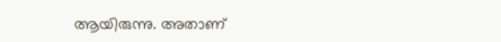ആയിരുന്നു. അതാണ്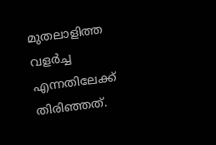മുതലാളിത്ത വളർച്ച എന്നതിലേക്ക് തിരിഞ്ഞത്.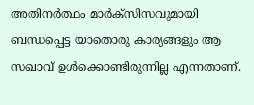അതിനർത്ഥം മാർക്സിസവുമായി ബന്ധപ്പെട്ട യാതൊരു കാര്യങ്ങളും ആ സഖാവ് ഉൾക്കൊണ്ടിരുന്നില്ല എന്നതാണ്.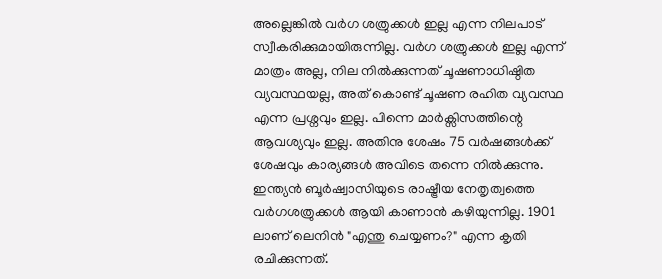അല്ലെങ്കിൽ വർഗ ശത്രുക്കൾ ഇല്ല എന്ന നിലപാട് സ്വീകരിക്കുമായിരുന്നില്ല. വർഗ ശത്രുക്കൾ ഇല്ല എന്ന് മാത്രം അല്ല, നില നിൽക്കുന്നത് ചൂഷണാധിഷ്ഠിത വ്യവസ്ഥയല്ല, അത് കൊണ്ട് ചൂഷണ രഹിത വ്യവസ്ഥ എന്ന പ്രശ്നവും ഇല്ല. പിന്നെ മാർക്സിസത്തിന്റെ ആവശ്യവും ഇല്ല. അതിനു ശേഷം 75 വർഷങ്ങൾക്ക് ശേഷവും കാര്യങ്ങൾ അവിടെ തന്നെ നിൽക്കുന്നു. ഇന്ത്യൻ ബൂർഷ്വാസിയുടെ രാഷ്ട്രീയ നേതൃത്വത്തെ വർഗശത്രുക്കൾ ആയി കാണാൻ കഴിയുന്നില്ല. 1901 ലാണ് ലെനിൻ "എന്തു ചെയ്യണം?" എന്ന കൃതി രചിക്കുന്നത്.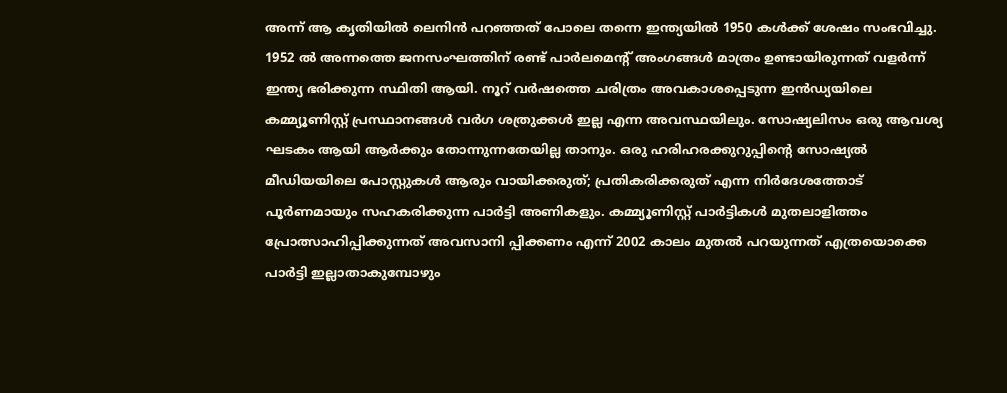അന്ന് ആ കൃതിയിൽ ലെനിൻ പറഞ്ഞത് പോലെ തന്നെ ഇന്ത്യയിൽ 1950 കൾക്ക് ശേഷം സംഭവിച്ചു. 1952 ൽ അന്നത്തെ ജനസംഘത്തിന് രണ്ട് പാർലമെന്റ് അംഗങ്ങൾ മാത്രം ഉണ്ടായിരുന്നത് വളർന്ന് ഇന്ത്യ ഭരിക്കുന്ന സ്ഥിതി ആയി. നൂറ് വർഷത്തെ ചരിത്രം അവകാശപ്പെടുന്ന ഇൻഡ്യയിലെ കമ്മ്യൂണിസ്റ്റ് പ്രസ്ഥാനങ്ങൾ വർഗ ശത്രുക്കൾ ഇല്ല എന്ന അവസ്ഥയിലും. സോഷ്യലിസം ഒരു ആവശ്യ ഘടകം ആയി ആർക്കും തോന്നുന്നതേയില്ല താനും. ഒരു ഹരിഹരക്കുറുപ്പിന്റെ സോഷ്യൽ മീഡിയയിലെ പോസ്റ്റുകൾ ആരും വായിക്കരുത്; പ്രതികരിക്കരുത് എന്ന നിർദേശത്തോട് പൂർണമായും സഹകരിക്കുന്ന പാർട്ടി അണികളും. കമ്മ്യൂണിസ്റ്റ് പാർട്ടികൾ മുതലാളിത്തം പ്രോത്സാഹിപ്പിക്കുന്നത് അവസാനി പ്പിക്കണം എന്ന് 2002 കാലം മുതൽ പറയുന്നത് എത്രയൊക്കെ പാർട്ടി ഇല്ലാതാകുമ്പോഴും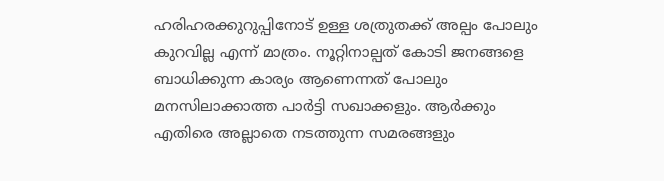ഹരിഹരക്കുറുപ്പിനോട് ഉള്ള ശത്രുതക്ക് അല്പം പോലും കുറവില്ല എന്ന് മാത്രം. നൂറ്റിനാല്പത് കോടി ജനങ്ങളെ ബാധിക്കുന്ന കാര്യം ആണെന്നത് പോലും മനസിലാക്കാത്ത പാർട്ടി സഖാക്കളും. ആർക്കും എതിരെ അല്ലാതെ നടത്തുന്ന സമരങ്ങളും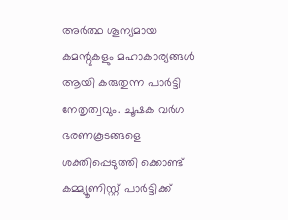അർത്ഥ ശൂന്യമായ കമന്റുകളും മഹാകാര്യങ്ങൾ ആയി കരുതുന്ന പാർട്ടി നേതൃത്വവും. ചൂഷക വർഗ ഭരണകൂടങ്ങളെ ശക്തിപ്പെടുത്തി ക്കൊണ്ട് കമ്മ്യൂണിസ്റ്റ് പാർട്ടിക്ക്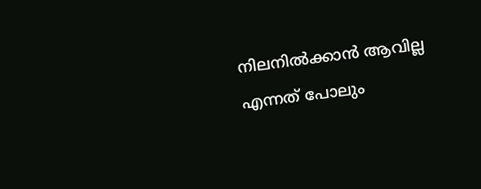നിലനിൽക്കാൻ ആവില്ല എന്നത് പോലും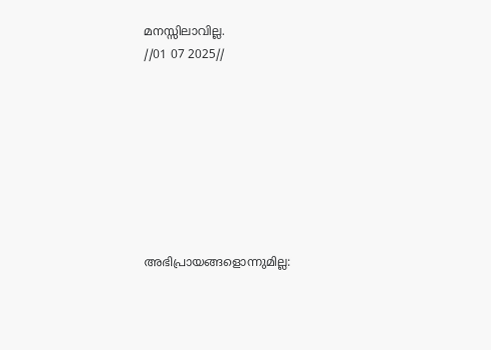മനസ്സിലാവില്ല.
//01 07 2025//








അഭിപ്രായങ്ങളൊന്നുമില്ല: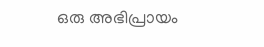ഒരു അഭിപ്രായം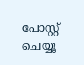പോസ്റ്റ് ചെയ്യൂ